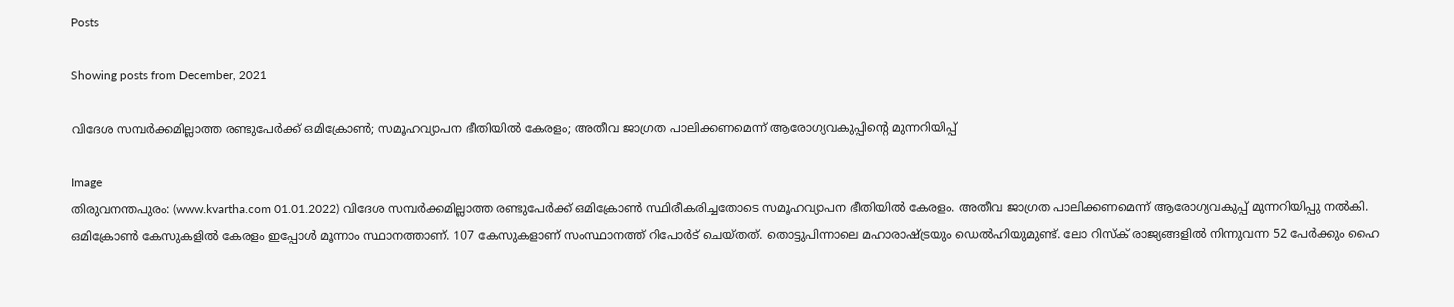Posts

Showing posts from December, 2021

വിദേശ സമ്പര്‍ക്കമില്ലാത്ത രണ്ടുപേര്‍ക്ക് ഒമിക്രോണ്‍; സമൂഹവ്യാപന ഭീതിയില്‍ കേരളം; അതീവ ജാഗ്രത പാലിക്കണമെന്ന് ആരോഗ്യവകുപ്പിന്റെ മുന്നറിയിപ്പ്

Image
തിരുവനന്തപുരം: (www.kvartha.com 01.01.2022) വിദേശ സമ്പര്‍ക്കമില്ലാത്ത രണ്ടുപേര്‍ക്ക് ഒമിക്രോണ്‍ സ്ഥിരീകരിച്ചതോടെ സമൂഹവ്യാപന ഭീതിയില്‍ കേരളം. അതീവ ജാഗ്രത പാലിക്കണമെന്ന് ആരോഗ്യവകുപ്പ് മുന്നറിയിപ്പു നല്‍കി. ഒമിക്രോണ്‍ കേസുകളില്‍ കേരളം ഇപ്പോള്‍ മൂന്നാം സ്ഥാനത്താണ്. 107 കേസുകളാണ് സംസ്ഥാനത്ത് റിപോര്‍ട് ചെയ്തത്. തൊട്ടുപിന്നാലെ മഹാരാഷ്ട്രയും ഡെല്‍ഹിയുമുണ്ട്. ലോ റിസ്‌ക് രാജ്യങ്ങളില്‍ നിന്നുവന്ന 52 പേര്‍ക്കും ഹൈ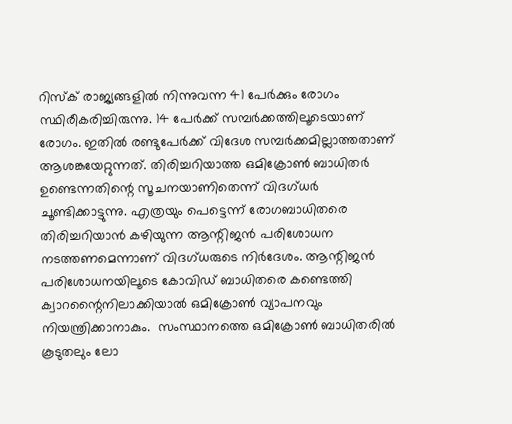റിസ്‌ക് രാജ്യങ്ങളില്‍ നിന്നുവന്ന 41 പേര്‍ക്കും രോഗം സ്ഥിരീകരിച്ചിരുന്നു. 14 പേര്‍ക്ക് സമ്പര്‍ക്കത്തിലൂടെയാണ് രോഗം. ഇതില്‍ രണ്ടുപേര്‍ക്ക് വിദേശ സമ്പര്‍ക്കമില്ലാത്തതാണ് ആശങ്കയേറ്റുന്നത്. തിരിച്ചറിയാത്ത ഒമിക്രോണ്‍ ബാധിതര്‍ ഉണ്ടെന്നതിന്റെ സൂചനയാണിതെന്ന് വിദഗ്ധര്‍ ചൂണ്ടിക്കാട്ടുന്നു. എത്രയും പെട്ടെന്ന് രോഗബാധിതരെ തിരിച്ചറിയാന്‍ കഴിയുന്ന ആന്റിജന്‍ പരിശോധന നടത്തണമെന്നാണ് വിദഗ്ധരുടെ നിര്‍ദേശം. ആന്റിജന്‍ പരിശോധനയിലൂടെ കോവിഡ് ബാധിതരെ കണ്ടെത്തി ക്വാറന്റൈനിലാക്കിയാല്‍ ഒമിക്രോണ്‍ വ്യാപനവും നിയന്ത്രിക്കാനാകും.  സംസ്ഥാനത്തെ ഒമിക്രോണ്‍ ബാധിതരില്‍ കൂടുതലും ലോ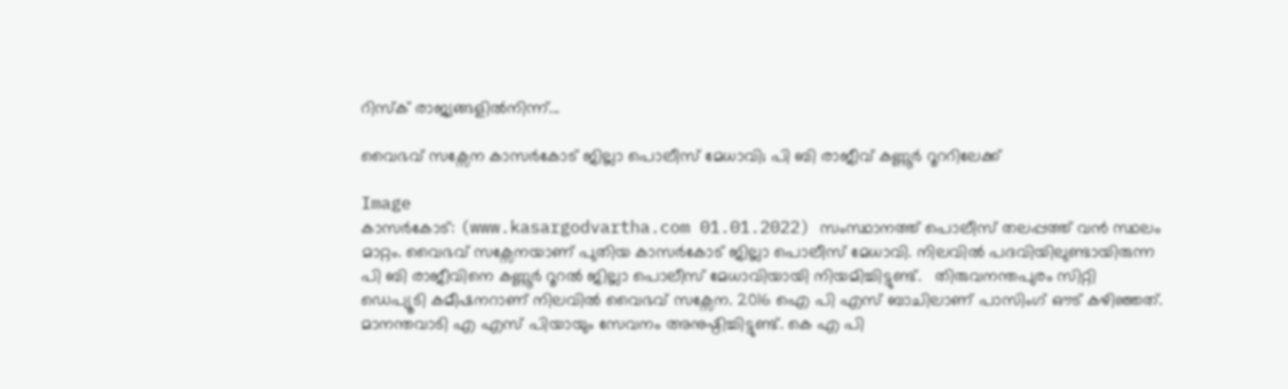റിസ്‌ക് രാജ്യങ്ങളില്‍നിന്ന്...

വൈഭവ് സക്സേന കാസർകോട് ജില്ലാ പൊലീസ് മേധാവി; പി ബി രാജീവ് കണ്ണൂർ റൂററിലേക്ക്

Image
കാസർകോട്: (www.kasargodvartha.com 01.01.2022) സംസ്ഥാനത്ത് പൊലീസ് തലപ്പത്ത് വൻ സ്ഥലം മാറ്റം. വൈഭവ് സക്സേനയാണ് പുതിയ കാസർകോട് ജില്ലാ പൊലീസ് മേധാവി. നിലവിൽ പദവിയിലുണ്ടായിരുന്ന പി ബി രാജീവിനെ കണ്ണൂർ റൂറൽ ജില്ലാ പൊലീസ് മേധാവിയായി നിയമിച്ചിട്ടുണ്ട്.   തിരുവനന്തപുരം സിറ്റി ഡെപ്യൂടി കമീഷനറാണ് നിലവിൽ വൈഭവ് സക്സേന. 2016 ഐ പി എസ് ബാചിലാണ് പാസിംഗ് ഔട് കഴിഞ്ഞത്. മാനന്തവാടി എ എസ് പിയായും സേവനം അനുഷ്ഠിച്ചിട്ടുണ്ട്. കെ എ പി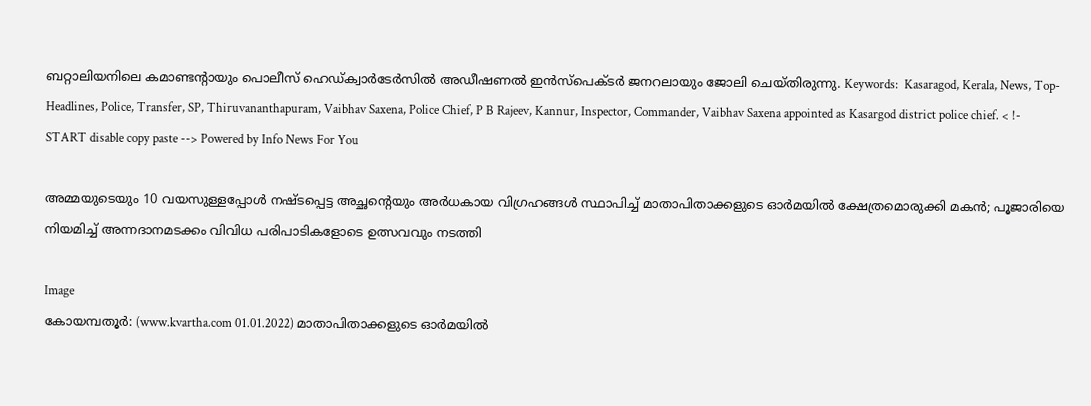ബറ്റാലിയനിലെ കമാണ്ടന്റായും പൊലീസ് ഹെഡ്ക്വാർടേർസിൽ അഡീഷണൽ ഇൻസ്പെക്ടർ ജനറലായും ജോലി ചെയ്തിരുന്നു. Keywords:  Kasaragod, Kerala, News, Top-Headlines, Police, Transfer, SP, Thiruvananthapuram, Vaibhav Saxena, Police Chief, P B Rajeev, Kannur, Inspector, Commander, Vaibhav Saxena appointed as Kasargod district police chief. < !- START disable copy paste --> Powered by Info News For You

അമ്മയുടെയും 10 വയസുള്ളപ്പോള്‍ നഷ്ടപ്പെട്ട അച്ഛന്റെയും അര്‍ധകായ വിഗ്രഹങ്ങള്‍ സ്ഥാപിച്ച് മാതാപിതാക്കളുടെ ഓര്‍മയില്‍ ക്ഷേത്രമൊരുക്കി മകന്‍; പൂജാരിയെ നിയമിച്ച് അന്നദാനമടക്കം വിവിധ പരിപാടികളോടെ ഉത്സവവും നടത്തി

Image
കോയമ്പതൂര്‍: (www.kvartha.com 01.01.2022) മാതാപിതാക്കളുടെ ഓര്‍മയില്‍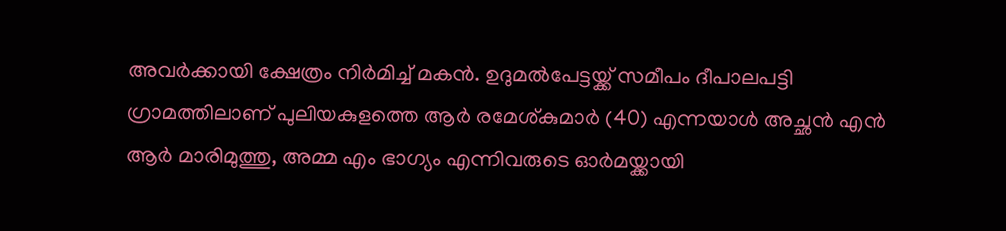അവര്‍ക്കായി ക്ഷേത്രം നിര്‍മിച്ച് മകന്‍. ഉദുമല്‍പേട്ടയ്ക്ക് സമീപം ദീപാലപട്ടി ഗ്രാമത്തിലാണ് പുലിയകുളത്തെ ആര്‍ രമേശ്കുമാര്‍ (40) എന്നയാള്‍ അച്ഛന്‍ എന്‍ ആര്‍ മാരിമുത്തു, അമ്മ എം ഭാഗ്യം എന്നിവരുടെ ഓര്‍മയ്ക്കായി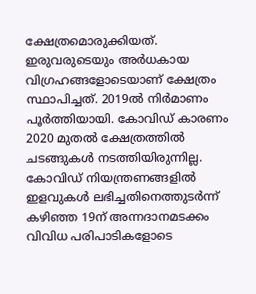ക്ഷേത്രമൊരുക്കിയത്.  ഇരുവരുടെയും അര്‍ധകായ വിഗ്രഹങ്ങളോടെയാണ് ക്ഷേത്രം സ്ഥാപിച്ചത്. 2019ല്‍ നിര്‍മാണം പൂര്‍ത്തിയായി. കോവിഡ് കാരണം 2020 മുതല്‍ ക്ഷേത്രത്തില്‍ ചടങ്ങുകള്‍ നടത്തിയിരുന്നില്ല. കോവിഡ് നിയന്ത്രണങ്ങളില്‍ ഇളവുകള്‍ ലഭിച്ചതിനെത്തുടര്‍ന്ന് കഴിഞ്ഞ 19ന് അന്നദാനമടക്കം വിവിധ പരിപാടികളോടെ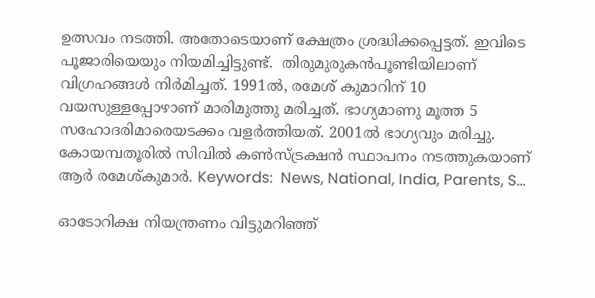ഉത്സവം നടത്തി. അതോടെയാണ് ക്ഷേത്രം ശ്രദ്ധിക്കപ്പെട്ടത്. ഇവിടെ പൂജാരിയെയും നിയമിച്ചിട്ടുണ്ട്.  തിരുമുരുകന്‍പൂണ്ടിയിലാണ് വിഗ്രഹങ്ങള്‍ നിര്‍മിച്ചത്. 1991ല്‍, രമേശ് കുമാറിന് 10 വയസുള്ളപ്പോഴാണ് മാരിമുത്തു മരിച്ചത്. ഭാഗ്യമാണു മൂത്ത 5 സഹോദരിമാരെയടക്കം വളര്‍ത്തിയത്. 2001ല്‍ ഭാഗ്യവും മരിച്ചു.  കോയമ്പതൂരില്‍ സിവില്‍ കണ്‍സ്ട്രക്ഷന്‍ സ്ഥാപനം നടത്തുകയാണ് ആര്‍ രമേശ്കുമാര്‍. Keywords:  News, National, India, Parents, S...

ഓടോറിക്ഷ നിയന്ത്രണം വിട്ടുമറിഞ്ഞ്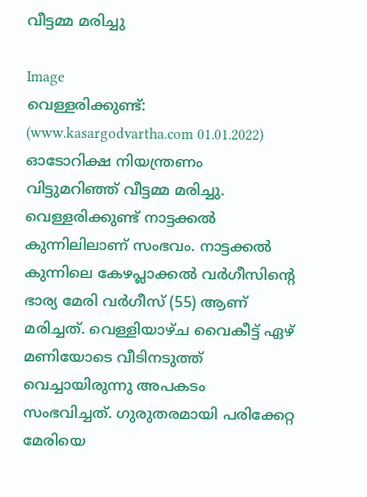വീട്ടമ്മ മരിച്ചു

Image
വെള്ളരിക്കുണ്ട്: (www.kasargodvartha.com 01.01.2022) ഓടോറിക്ഷ നിയന്ത്രണം വിട്ടുമറിഞ്ഞ് വീട്ടമ്മ മരിച്ചു. വെള്ളരിക്കുണ്ട് നാട്ടക്കൽ കുന്നിലിലാണ് സംഭവം. നാട്ടക്കൽ കുന്നിലെ കേഴപ്ലാക്കൽ വർഗീസിന്റെ ഭാര്യ മേരി വർഗീസ് (55) ആണ് മരിച്ചത്. വെള്ളിയാഴ്ച വൈകീട്ട് ഏഴ് മണിയോടെ വീടിനടുത്ത്‌ വെച്ചായിരുന്നു അപകടം സംഭവിച്ചത്. ഗുരുതരമായി പരിക്കേറ്റ മേരിയെ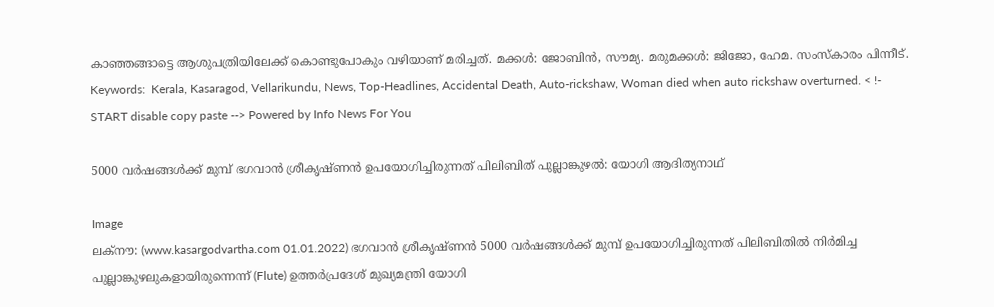കാഞ്ഞങ്ങാട്ടെ ആശുപത്രിയിലേക്ക് കൊണ്ടുപോകും വഴിയാണ് മരിച്ചത്. മക്കൾ: ജോബിൻ, സൗമ്യ. മരുമക്കൾ: ജിജോ, ഹേമ. സംസ്കാരം പിന്നീട്. Keywords:  Kerala, Kasaragod, Vellarikundu, News, Top-Headlines, Accidental Death, Auto-rickshaw, Woman died when auto rickshaw overturned. < !- START disable copy paste --> Powered by Info News For You

5000 വര്‍ഷങ്ങള്‍ക്ക് മുമ്പ് ഭഗവാന്‍ ശ്രീകൃഷ്ണന്‍ ഉപയോഗിച്ചിരുന്നത് പിലിബിത് പുല്ലാങ്കുഴല്‍: യോഗി ആദിത്യനാഥ്

Image
ലക്നൗ: (www.kasargodvartha.com 01.01.2022) ഭഗവാന്‍ ശ്രീകൃഷ്ണന്‍ 5000 വര്‍ഷങ്ങള്‍ക്ക് മുമ്പ് ഉപയോഗിച്ചിരുന്നത് പിലിബിതില്‍ നിര്‍മിച്ച പുല്ലാങ്കുഴലുകളായിരുന്നെന്ന് (Flute) ഉത്തര്‍പ്രദേശ് മുഖ്യമന്ത്രി യോഗി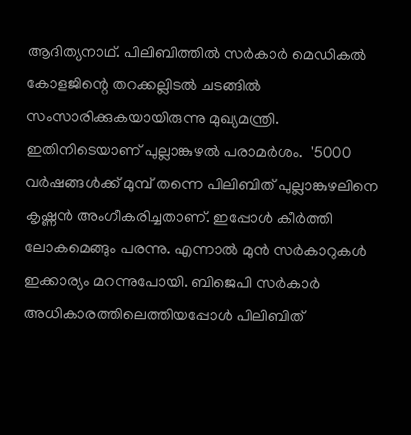ആദിത്യനാഥ്. പിലിബിത്തില്‍ സര്‍കാര്‍ മെഡികല്‍ കോളജിന്റെ തറക്കല്ലിടല്‍ ചടങ്ങില്‍ സംസാരിക്കുകയായിരുന്നു മുഖ്യമന്ത്രി. ഇതിനിടെയാണ് പുല്ലാങ്കുഴല്‍ പരാമര്‍ശം.  '5000 വര്‍ഷങ്ങള്‍ക്ക് മുമ്പ് തന്നെ പിലിബിത് പുല്ലാങ്കുഴലിനെ കൃഷ്ണന്‍ അംഗീകരിച്ചതാണ്. ഇപ്പോള്‍ കീര്‍ത്തി ലോകമെങ്ങും പരന്നു. എന്നാല്‍ മുന്‍ സര്‍കാറുകള്‍ ഇക്കാര്യം മറന്നുപോയി. ബിജെപി സര്‍കാര്‍ അധികാരത്തിലെത്തിയപ്പോള്‍ പിലിബിത്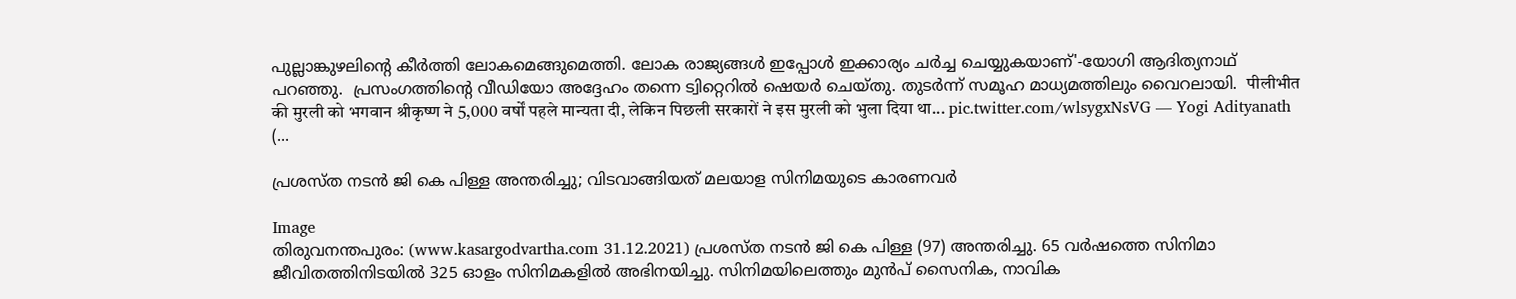പുല്ലാങ്കുഴലിന്റെ കീര്‍ത്തി ലോകമെങ്ങുമെത്തി. ലോക രാജ്യങ്ങള്‍ ഇപ്പോള്‍ ഇക്കാര്യം ചര്‍ച്ച ചെയ്യുകയാണ്'-യോഗി ആദിത്യനാഥ് പറഞ്ഞു.  പ്രസംഗത്തിന്റെ വീഡിയോ അദ്ദേഹം തന്നെ ട്വിറ്റെറില്‍ ഷെയര്‍ ചെയ്തു. തുടര്‍ന്ന് സമൂഹ മാധ്യമത്തിലും വൈറലായി.  पीलीभीत की मुरली को भगवान श्रीकृष्ण ने 5,000 वर्षों पहले मान्यता दी, लेकिन पिछली सरकारों ने इस मुरली को भुला दिया था... pic.twitter.com/wlsygxNsVG — Yogi Adityanath (...

പ്രശസ്ത നടൻ ജി കെ പിള്ള അന്തരിച്ചു; വിടവാങ്ങിയത് മലയാള സിനിമയുടെ കാരണവർ

Image
തിരുവനന്തപുരം: (www.kasargodvartha.com 31.12.2021) പ്രശസ്ത നടൻ ജി കെ പിള്ള (97) അന്തരിച്ചു. 65 വർഷത്തെ സിനിമാ ജീവിതത്തിനിടയിൽ 325 ഓളം സിനിമകളിൽ അഭിനയിച്ചു. സിനിമയിലെത്തും മുൻപ് സൈനിക, നാവിക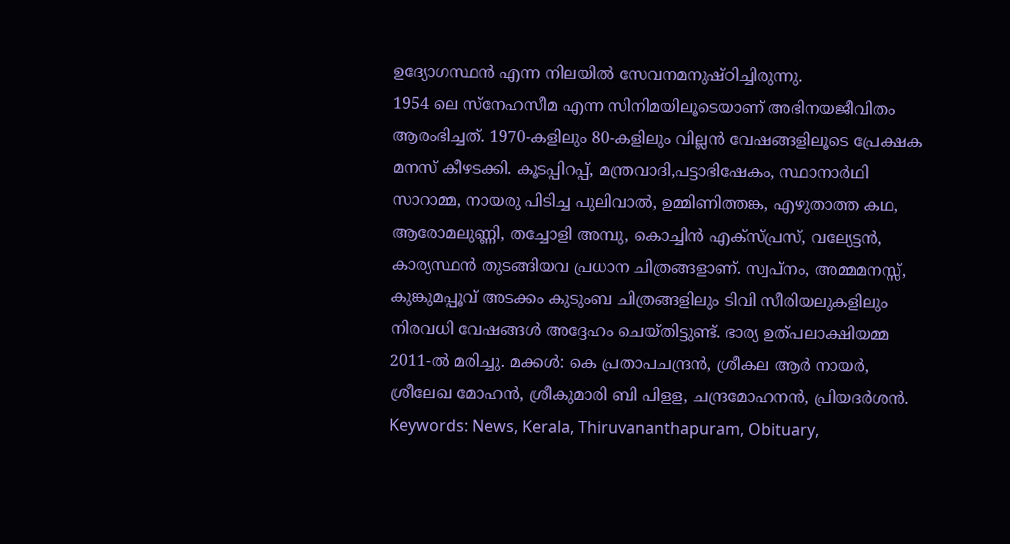ഉദ്യോഗസ്ഥൻ എന്ന നിലയിൽ സേവനമനുഷ്‌ഠിച്ചിരുന്നു.                    1954 ലെ സ്നേഹസീമ എന്ന സിനിമയിലൂടെയാണ് അഭിനയജീവിതം ആരംഭിച്ചത്. 1970-കളിലും 80-കളിലും വില്ലൻ വേഷങ്ങളിലൂടെ പ്രേക്ഷക മനസ് കീഴടക്കി. കൂടപ്പിറപ്പ്, മന്ത്രവാദി,പട്ടാഭിഷേകം, സ്ഥാനാര്‍ഥി സാറാമ്മ, നായരു പിടിച്ച പുലിവാല്‍, ഉമ്മിണിത്തങ്ക, എഴുതാത്ത കഥ, ആരോമലുണ്ണി, തച്ചോളി അമ്പു, കൊച്ചിന്‍ എക്സ്പ്രസ്, വല്യേട്ടന്‍, കാര്യസ്ഥന്‍ തുടങ്ങിയവ പ്രധാന ചിത്രങ്ങളാണ്. സ്വപ്നം, അമ്മമനസ്സ്, കുങ്കുമപ്പൂവ് അടക്കം കുടുംബ ചിത്രങ്ങളിലും ടിവി സീരിയലുകളിലും നിരവധി വേഷങ്ങൾ അദ്ദേഹം ചെയ്തിട്ടുണ്ട്. ഭാര്യ ഉത്പലാക്ഷിയമ്മ 2011-ല്‍ മരിച്ചു. മക്കൾ: കെ പ്രതാപചന്ദ്രന്‍, ശ്രീകല ആര്‍ നായര്‍, ശ്രീലേഖ മോഹന്‍, ശ്രീകുമാരി ബി പിളള, ചന്ദ്രമോഹനന്‍, പ്രിയദര്‍ശന്‍. Keywords: News, Kerala, Thiruvananthapuram, Obituary,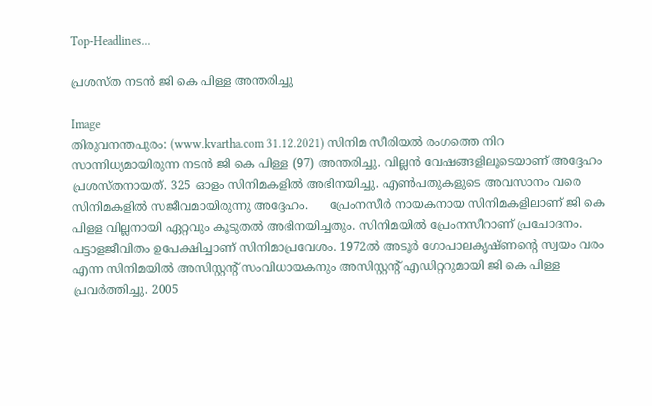Top-Headlines...

പ്രശസ്ത നടന്‍ ജി കെ പിള്ള അന്തരിച്ചു

Image
തിരുവനന്തപുരം: (www.kvartha.com 31.12.2021) സിനിമ സീരിയല്‍ രംഗത്തെ നിറ സാന്നിധ്യമായിരുന്ന നടന്‍ ജി കെ പിള്ള (97) അന്തരിച്ചു. വില്ലന്‍ വേഷങ്ങളിലൂടെയാണ് അദ്ദേഹം പ്രശസ്തനായത്. 325 ഓളം സിനിമകളില്‍ അഭിനയിച്ചു. എണ്‍പതുകളുടെ അവസാനം വരെ സിനിമകളില്‍ സജീവമായിരുന്നു അദ്ദേഹം.      പ്രേംനസീര്‍ നായകനായ സിനിമകളിലാണ് ജി കെ പിളള വില്ലനായി ഏറ്റവും കൂടുതല്‍ അഭിനയിച്ചതും. സിനിമയില്‍ പ്രേംനസീറാണ് പ്രചോദനം. പട്ടാളജീവിതം ഉപേക്ഷിച്ചാണ് സിനിമാപ്രവേശം. 1972ല്‍ അടൂര്‍ ഗോപാലകൃഷ്ണന്റെ സ്വയം വരം എന്ന സിനിമയില്‍ അസിസ്റ്റന്റ് സംവിധായകനും അസിസ്റ്റന്റ് എഡിറ്ററുമായി ജി കെ പിള്ള പ്രവര്‍ത്തിച്ചു. 2005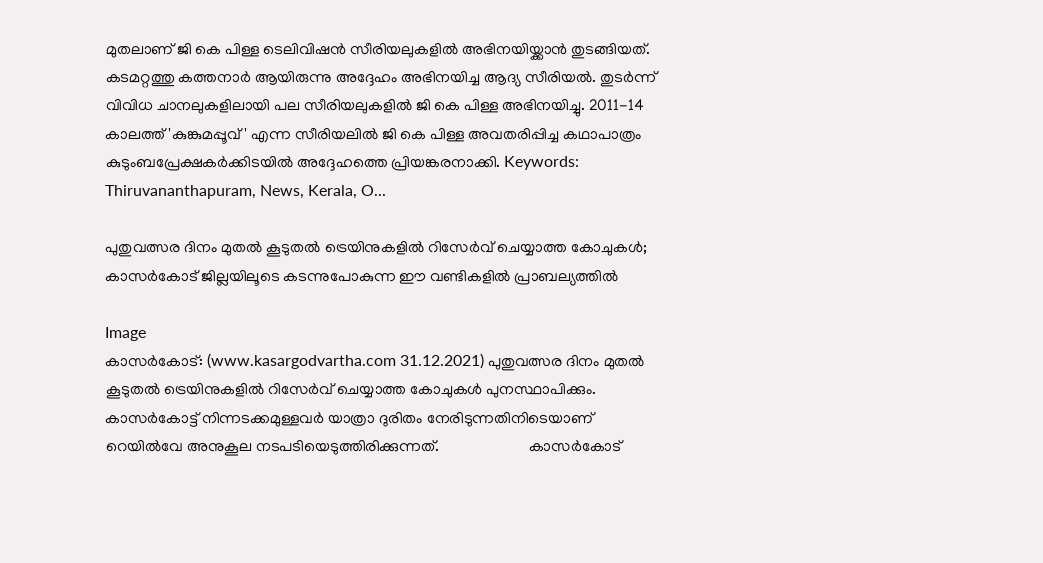മുതലാണ് ജി കെ പിള്ള ടെലിവിഷന്‍ സീരിയലുകളില്‍ അഭിനയിയ്ക്കാന്‍ തുടങ്ങിയത്.  കടമറ്റത്തു കത്തനാര്‍ ആയിരുന്നു അദ്ദേഹം അഭിനയിച്ച ആദ്യ സീരിയല്‍. തുടര്‍ന്ന് വിവിധ ചാനലുകളിലായി പല സീരിയലുകളില്‍ ജി കെ പിള്ള അഭിനയിച്ചു. 2011-14 കാലത്ത് 'കുങ്കുമപ്പൂവ്' എന്ന സീരിയലില്‍ ജി കെ പിള്ള അവതരിപ്പിച്ച കഥാപാത്രം കുടുംബപ്രേക്ഷകര്‍ക്കിടയില്‍ അദ്ദേഹത്തെ പ്രിയങ്കരനാക്കി. Keywords:  Thiruvananthapuram, News, Kerala, O...

പുതുവത്സര ദിനം മുതൽ കൂടുതൽ ട്രെയിനുകളിൽ റിസേർവ് ചെയ്യാത്ത കോചുകൾ; കാസർകോട് ജില്ലയിലൂടെ കടന്നുപോകുന്ന ഈ വണ്ടികളിൽ പ്രാബല്യത്തിൽ

Image
കാസർകോട്: (www.kasargodvartha.com 31.12.2021) പുതുവത്സര ദിനം മുതൽ കൂടുതൽ ട്രെയിനുകളിൽ റിസേർവ് ചെയ്യാത്ത കോചുകൾ പുനസ്ഥാപിക്കും. കാസർകോട്ട് നിന്നടക്കമുള്ളവർ യാത്രാ ദുരിതം നേരിടുന്നതിനിടെയാണ് റെയിൽവേ അനുകൂല നടപടിയെടുത്തിരിക്കുന്നത്.                       കാസർകോട്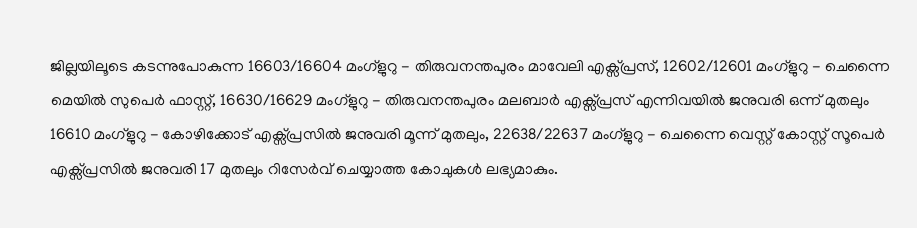ജില്ലയിലൂടെ കടന്നുപോകുന്ന 16603/16604 മംഗ്ളുറു - തിരുവനന്തപുരം മാവേലി എക്സ്പ്രസ്, 12602/12601 മംഗ്ളുറു - ചെന്നൈ മെയിൽ സുപെർ ഫാസ്റ്റ്, 16630/16629 മംഗ്ളുറു - തിരുവനന്തപുരം മലബാർ എക്സ്പ്രസ് എന്നിവയിൽ ജനുവരി ഒന്ന് മുതലും 16610 മംഗ്ളുറു - കോഴിക്കോട് എക്സ്പ്രസിൽ ജനുവരി മൂന്ന് മുതലും, 22638/22637 മംഗ്ളുറു - ചെന്നൈ വെസ്റ്റ് കോസ്റ്റ് സൂപെർ എക്സ്പ്രസിൽ ജനുവരി 17 മുതലും റിസേർവ് ചെയ്യാത്ത കോചുകൾ ലഭ്യമാകും.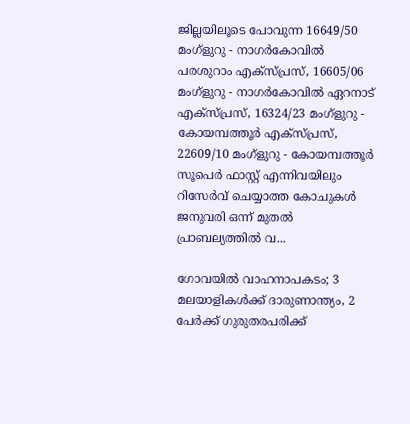ജില്ലയിലൂടെ പോവുന്ന 16649/50 മംഗ്ളുറു - നാഗർകോവിൽ പരശുറാം എക്സ്പ്രസ്, 16605/06 മംഗ്ളുറു - നാഗർകോവിൽ ഏറനാട് എക്സ്പ്രസ്, 16324/23 മംഗ്ളുറു - കോയമ്പത്തൂർ എക്സ്പ്രസ്, 22609/10 മംഗ്ളുറു - കോയമ്പത്തൂർ സൂപെർ ഫാസ്റ്റ് എന്നിവയിലും റിസേർവ് ചെയ്യാത്ത കോചുകൾ ജനുവരി ഒന്ന് മുതൽ പ്രാബല്യത്തിൽ വ...

ഗോവയില്‍ വാഹനാപകടം; 3 മലയാളികള്‍ക്ക് ദാരുണാന്ത്യം, 2 പേര്‍ക്ക് ഗുരുതരപരിക്ക്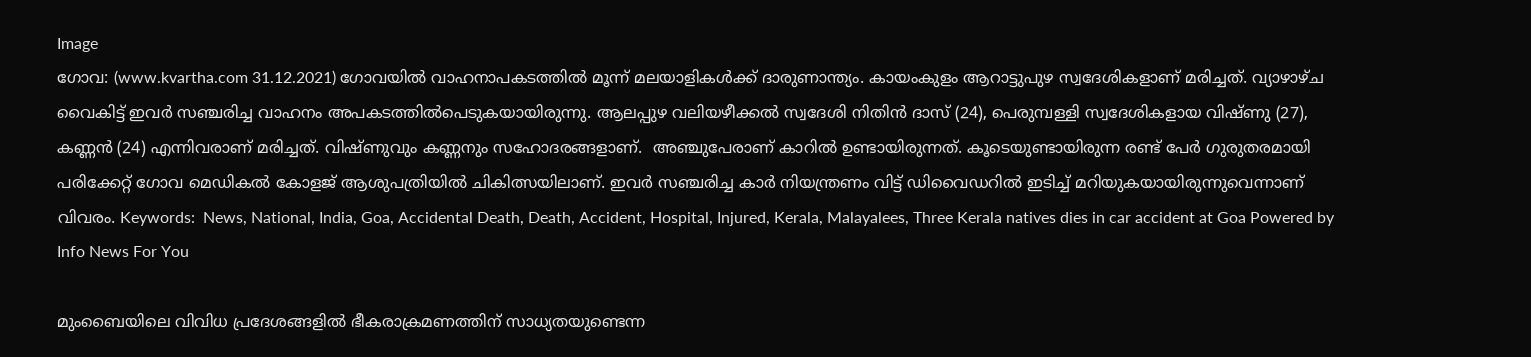Image
ഗോവ: (www.kvartha.com 31.12.2021) ഗോവയില്‍ വാഹനാപകടത്തില്‍ മൂന്ന് മലയാളികള്‍ക്ക് ദാരുണാന്ത്യം. കായംകുളം ആറാട്ടുപുഴ സ്വദേശികളാണ് മരിച്ചത്. വ്യാഴാഴ്ച വൈകിട്ട് ഇവര്‍ സഞ്ചരിച്ച വാഹനം അപകടത്തില്‍പെടുകയായിരുന്നു. ആലപ്പുഴ വലിയഴീക്കല്‍ സ്വദേശി നിതിന്‍ ദാസ് (24), പെരുമ്പള്ളി സ്വദേശികളായ വിഷ്ണു (27), കണ്ണന്‍ (24) എന്നിവരാണ് മരിച്ചത്. വിഷ്ണുവും കണ്ണനും സഹോദരങ്ങളാണ്.  അഞ്ചുപേരാണ് കാറില്‍ ഉണ്ടായിരുന്നത്. കൂടെയുണ്ടായിരുന്ന രണ്ട് പേര്‍ ഗുരുതരമായി പരിക്കേറ്റ് ഗോവ മെഡികല്‍ കോളജ് ആശുപത്രിയില്‍ ചികിത്സയിലാണ്. ഇവര്‍ സഞ്ചരിച്ച കാര്‍ നിയന്ത്രണം വിട്ട് ഡിവൈഡറില്‍ ഇടിച്ച് മറിയുകയായിരുന്നുവെന്നാണ് വിവരം. Keywords:  News, National, India, Goa, Accidental Death, Death, Accident, Hospital, Injured, Kerala, Malayalees, Three Kerala natives dies in car accident at Goa Powered by Info News For You

മുംബൈയിലെ വിവിധ പ്രദേശങ്ങളില്‍ ഭീകരാക്രമണത്തിന് സാധ്യതയുണ്ടെന്ന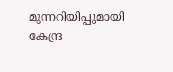മുന്നറിയിപ്പുമായി കേന്ദ്ര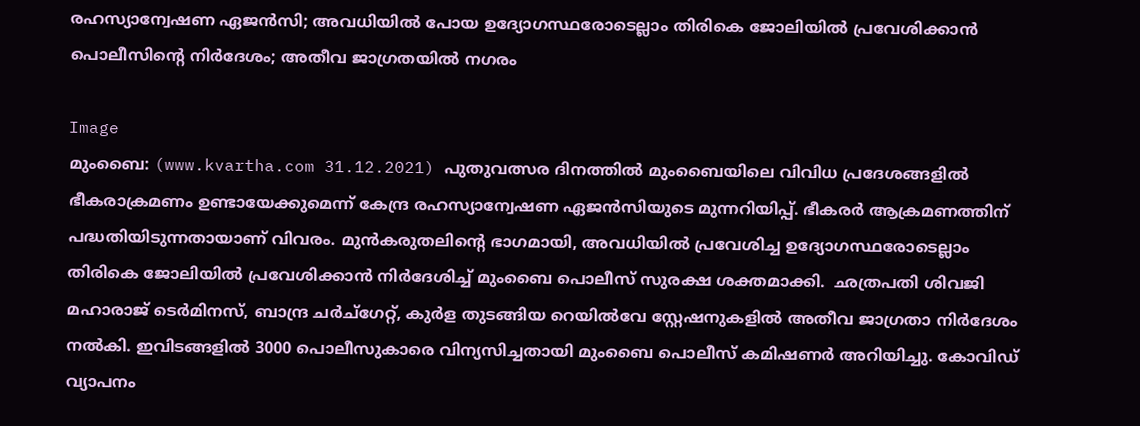രഹസ്യാന്വേഷണ ഏജന്‍സി; അവധിയില്‍ പോയ ഉദ്യോഗസ്ഥരോടെല്ലാം തിരികെ ജോലിയില്‍ പ്രവേശിക്കാന്‍ പൊലീസിന്റെ നിര്‍ദേശം; അതീവ ജാഗ്രതയില്‍ നഗരം

Image
മുംബൈ: (www.kvartha.com 31.12.2021) പുതുവത്സര ദിനത്തില്‍ മുംബൈയിലെ വിവിധ പ്രദേശങ്ങളില്‍ ഭീകരാക്രമണം ഉണ്ടായേക്കുമെന്ന് കേന്ദ്ര രഹസ്യാന്വേഷണ ഏജന്‍സിയുടെ മുന്നറിയിപ്പ്. ഭീകരര്‍ ആക്രമണത്തിന് പദ്ധതിയിടുന്നതായാണ് വിവരം. മുന്‍കരുതലിന്റെ ഭാഗമായി, അവധിയില്‍ പ്രവേശിച്ച ഉദ്യോഗസ്ഥരോടെല്ലാം തിരികെ ജോലിയില്‍ പ്രവേശിക്കാന്‍ നിര്‍ദേശിച്ച് മുംബൈ പൊലീസ് സുരക്ഷ ശക്തമാക്കി.  ഛത്രപതി ശിവജി മഹാരാജ് ടെര്‍മിനസ്, ബാന്ദ്ര ചര്‍ച്ഗേറ്റ്, കുര്‍ള തുടങ്ങിയ റെയില്‍വേ സ്റ്റേഷനുകളില്‍ അതീവ ജാഗ്രതാ നിര്‍ദേശം നല്‍കി. ഇവിടങ്ങളില്‍ 3000 പൊലീസുകാരെ വിന്യസിച്ചതായി മുംബൈ പൊലീസ് കമിഷണര്‍ അറിയിച്ചു. കോവിഡ് വ്യാപനം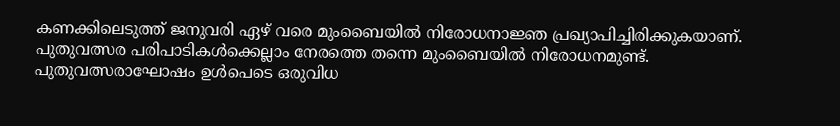കണക്കിലെടുത്ത് ജനുവരി ഏഴ് വരെ മുംബൈയില്‍ നിരോധനാജ്ഞ പ്രഖ്യാപിച്ചിരിക്കുകയാണ്. പുതുവത്സര പരിപാടികള്‍ക്കെല്ലാം നേരത്തെ തന്നെ മുംബൈയില്‍ നിരോധനമുണ്ട്. പുതുവത്സരാഘോഷം ഉള്‍പെടെ ഒരുവിധ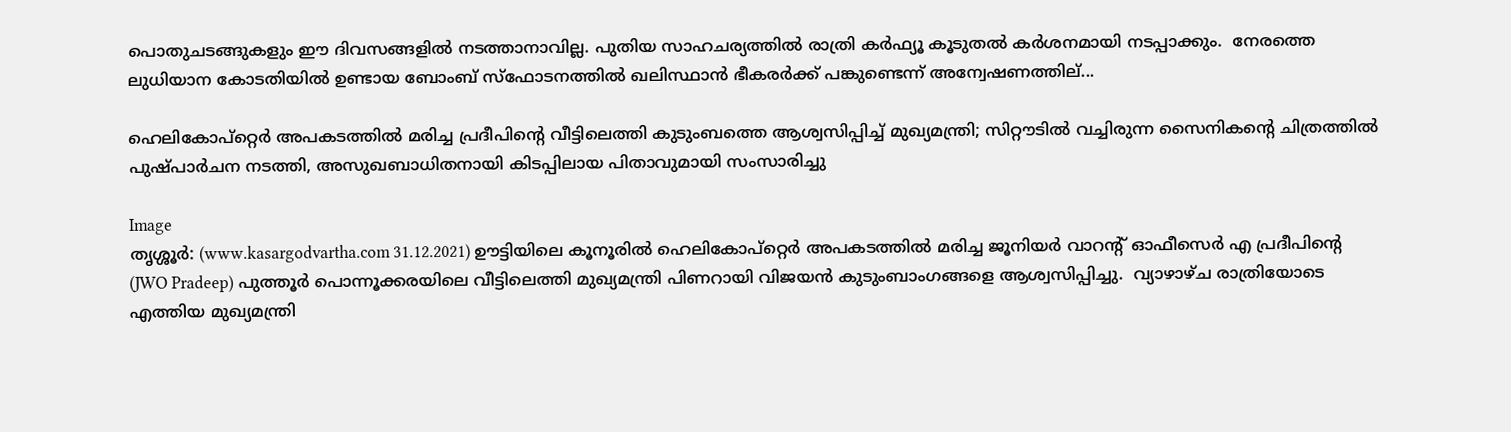പൊതുചടങ്ങുകളും ഈ ദിവസങ്ങളില്‍ നടത്താനാവില്ല. പുതിയ സാഹചര്യത്തില്‍ രാത്രി കര്‍ഫ്യൂ കൂടുതല്‍ കര്‍ശനമായി നടപ്പാക്കും.  നേരത്തെ ലുധിയാന കോടതിയില്‍ ഉണ്ടായ ബോംബ് സ്‌ഫോടനത്തില്‍ ഖലിസ്ഥാന്‍ ഭീകരര്‍ക്ക് പങ്കുണ്ടെന്ന് അന്വേഷണത്തില്...

ഹെലികോപ്‌റ്റെര്‍ അപകടത്തില്‍ മരിച്ച പ്രദീപിന്റെ വീട്ടിലെത്തി കുടുംബത്തെ ആശ്വസിപ്പിച്ച് മുഖ്യമന്ത്രി; സിറ്റൗടില്‍ വച്ചിരുന്ന സൈനികന്റെ ചിത്രത്തില്‍ പുഷ്പാര്‍ചന നടത്തി, അസുഖബാധിതനായി കിടപ്പിലായ പിതാവുമായി സംസാരിച്ചു

Image
തൃശ്ശൂര്‍: (www.kasargodvartha.com 31.12.2021) ഊട്ടിയിലെ കൂനൂരില്‍ ഹെലികോപ്‌റ്റെര്‍ അപകടത്തില്‍ മരിച്ച ജൂനിയര്‍ വാറന്റ് ഓഫീസെര്‍ എ പ്രദീപിന്റെ (JWO Pradeep) പുത്തൂര്‍ പൊന്നൂക്കരയിലെ വീട്ടിലെത്തി മുഖ്യമന്ത്രി പിണറായി വിജയന്‍ കുടുംബാംഗങ്ങളെ ആശ്വസിപ്പിച്ചു.  വ്യാഴാഴ്ച രാത്രിയോടെ എത്തിയ മുഖ്യമന്ത്രി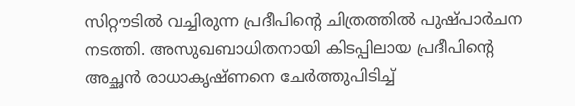സിറ്റൗടില്‍ വച്ചിരുന്ന പ്രദീപിന്റെ ചിത്രത്തില്‍ പുഷ്പാര്‍ചന നടത്തി. അസുഖബാധിതനായി കിടപ്പിലായ പ്രദീപിന്റെ അച്ഛന്‍ രാധാകൃഷ്ണനെ ചേര്‍ത്തുപിടിച്ച്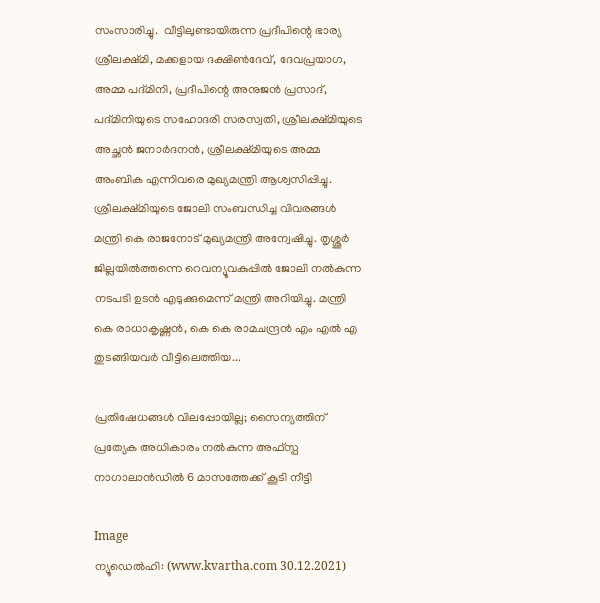സംസാരിച്ചു.  വീട്ടിലുണ്ടായിരുന്ന പ്രദീപിന്റെ ഭാര്യ ശ്രീലക്ഷ്മി, മക്കളായ ദക്ഷിണ്‍ദേവ്, ദേവപ്രയാഗ, അമ്മ പദ്മിനി, പ്രദീപിന്റെ അനുജന്‍ പ്രസാദ്, പദ്മിനിയുടെ സഹോദരി സരസ്വതി, ശ്രീലക്ഷ്മിയുടെ അച്ഛന്‍ ജനാര്‍ദനന്‍, ശ്രീലക്ഷ്മിയുടെ അമ്മ അംബിക എന്നിവരെ മുഖ്യമന്ത്രി ആശ്വസിപ്പിച്ചു. ശ്രീലക്ഷ്മിയുടെ ജോലി സംബന്ധിച്ച വിവരങ്ങള്‍ മന്ത്രി കെ രാജനോട് മുഖ്യമന്ത്രി അന്വേഷിച്ചു. തൃശ്ശൂര്‍ ജില്ലയില്‍ത്തന്നെ റെവന്യൂവകുപ്പില്‍ ജോലി നല്‍കുന്ന നടപടി ഉടന്‍ എടുക്കുമെന്ന് മന്ത്രി അറിയിച്ചു. മന്ത്രി കെ രാധാകൃഷ്ണന്‍, കെ കെ രാമചന്ദ്രന്‍ എം എല്‍ എ തുടങ്ങിയവര്‍ വീട്ടിലെത്തിയ...

പ്രതിഷേധങ്ങള്‍ വിലപ്പോയില്ല; സൈന്യത്തിന് പ്രത്യേക അധികാരം നല്‍കുന്ന അഫ്‌സ്പ നാഗാലാന്‍ഡില്‍ 6 മാസത്തേക്ക് കൂടി നീട്ടി

Image
ന്യൂഡെല്‍ഹി: (www.kvartha.com 30.12.2021)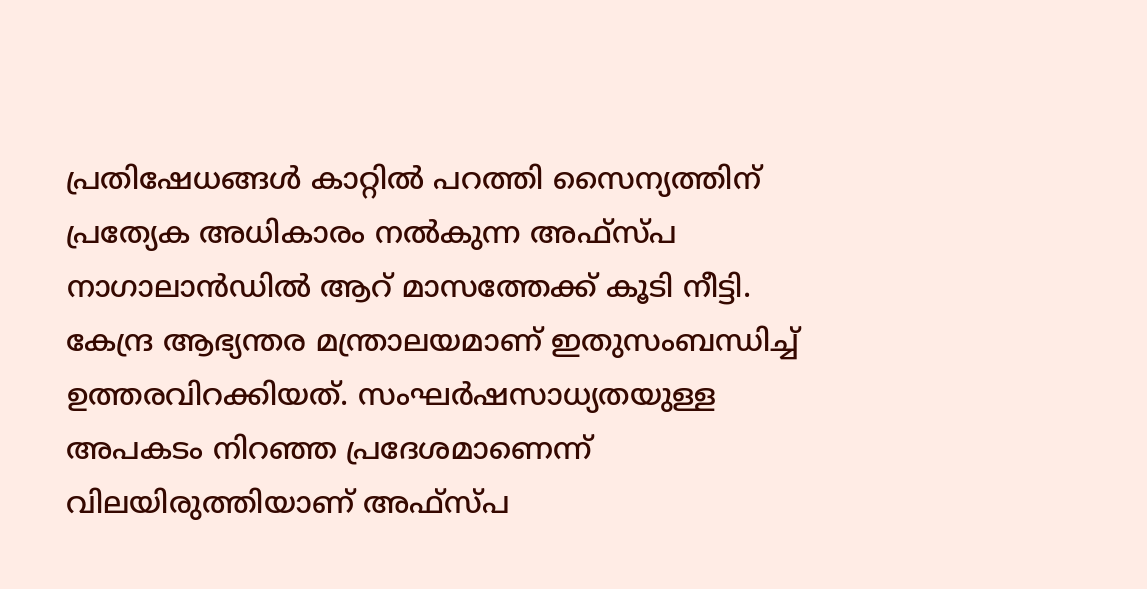പ്രതിഷേധങ്ങള്‍ കാറ്റില്‍ പറത്തി സൈന്യത്തിന് പ്രത്യേക അധികാരം നല്‍കുന്ന അഫ്‌സ്പ നാഗാലാന്‍ഡില്‍ ആറ് മാസത്തേക്ക് കൂടി നീട്ടി. കേന്ദ്ര ആഭ്യന്തര മന്ത്രാലയമാണ് ഇതുസംബന്ധിച്ച് ഉത്തരവിറക്കിയത്. സംഘര്‍ഷസാധ്യതയുള്ള അപകടം നിറഞ്ഞ പ്രദേശമാണെന്ന് വിലയിരുത്തിയാണ് അഫ്‌സ്പ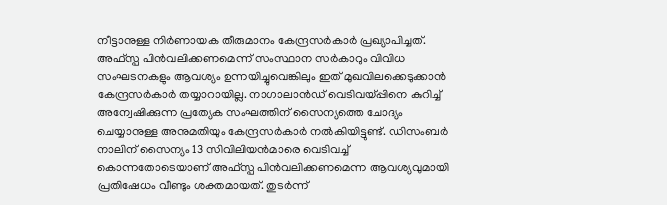നീട്ടാനുള്ള നിര്‍ണായക തീരുമാനം കേന്ദ്രസര്‍കാര്‍ പ്രഖ്യാപിച്ചത്.  അഫ്‌സ്പ പിന്‍വലിക്കണമെന്ന് സംസ്ഥാന സര്‍കാറും വിവിധ സംഘടനകളും ആവശ്യം ഉന്നയിച്ചുവെങ്കിലും ഇത് മുഖവിലക്കെടുക്കാന്‍ കേന്ദ്രസര്‍കാര്‍ തയ്യാറായില്ല. നാഗാലാന്‍ഡ് വെടിവയ്പ്പിനെ കുറിച്ച് അന്വേഷിക്കുന്ന പ്രത്യേക സംഘത്തിന് സൈന്യത്തെ ചോദ്യം ചെയ്യാനുള്ള അനുമതിയും കേന്ദ്രസര്‍കാര്‍ നല്‍കിയിട്ടുണ്ട്. ഡിസംബര്‍ നാലിന് സൈന്യം 13 സിവിലിയന്‍മാരെ വെടിവച്ച് കൊന്നതോടെയാണ് അഫ്‌സ്പ പിന്‍വലിക്കണമെന്ന ആവശ്യവുമായി പ്രതിഷേധം വീണ്ടും ശക്തമായത്. തുടര്‍ന്ന്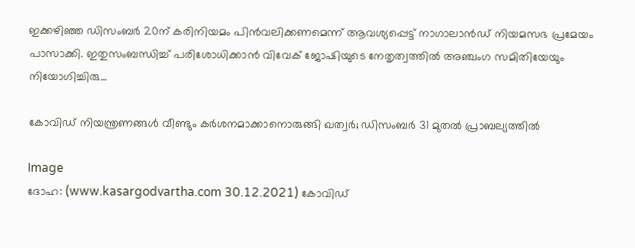ഇക്കഴിഞ്ഞ ഡിസംബര്‍ 20ന് കരിനിയമം പിന്‍വലിക്കണമെന്ന് ആവശ്യപ്പെട്ട് നാഗാലാന്‍ഡ് നിയമസഭ പ്രമേയം പാസാക്കി. ഇതുസംബന്ധിച്ച് പരിശോധിക്കാന്‍ വിവേക് ജോഷിയുടെ നേതൃത്വത്തില്‍ അഞ്ചംഗ സമിതിയേയും നിയോഗിച്ചിരു...

കോവിഡ് നിയന്ത്രണങ്ങള്‍ വീണ്ടും കര്‍ശനമാക്കാനൊരുങ്ങി ഖത്വര്‍; ഡിസംബര്‍ 31 മുതല്‍ പ്രാബല്യത്തില്‍

Image
ദോഹ: (www.kasargodvartha.com 30.12.2021) കോവിഡ്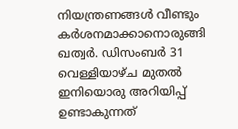നിയന്ത്രണങ്ങള്‍ വീണ്ടും കര്‍ശനമാക്കാനൊരുങ്ങി ഖത്വര്‍. ഡിസംബര്‍ 31 വെള്ളിയാഴ്ച മുതല്‍ ഇനിയൊരു അറിയിപ്പ് ഉണ്ടാകുന്നത്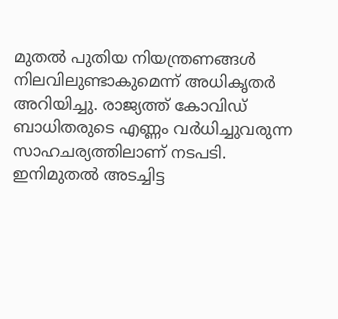മുതല്‍ പുതിയ നിയന്ത്രണങ്ങള്‍ നിലവിലുണ്ടാകുമെന്ന് അധികൃതര്‍ അറിയിച്ചു. രാജ്യത്ത് കോവിഡ് ബാധിതരുടെ എണ്ണം വര്‍ധിച്ചുവരുന്ന സാഹചര്യത്തിലാണ് നടപടി. ഇനിമുതല്‍ അടച്ചിട്ട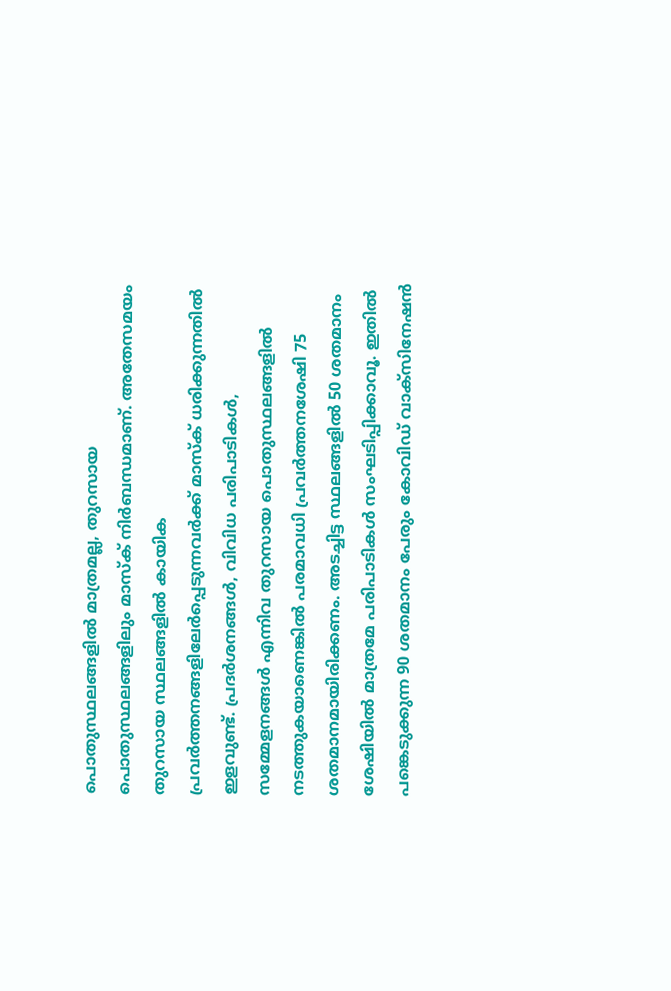പൊതുസ്ഥലങ്ങളില്‍ മാത്രമല്ല, തുറസായ പൊതുസ്ഥലങ്ങളിലും മാസ്‌ക് നിര്‍ബന്ധമാണ്. അതേസമയം തുറസായ സ്ഥലങ്ങളില്‍ കായിക പ്രവര്‍ത്തനങ്ങളിലേര്‍പ്പെടുന്നവര്‍ക്ക് മാസ്‌ക് ധരിക്കുന്നതില്‍ ഇളവുണ്ട്. പ്രദര്‍ശനങ്ങള്‍, വിവിധ പരിപാടികള്‍, സമ്മേളനങ്ങള്‍ എന്നിവ തുറസായ പൊതുസ്ഥലങ്ങളില്‍ നടത്തുകയാണെങ്കില്‍ പരമാവധി പ്രവര്‍ത്തനശേഷി 75 ശതമാനമായിരിക്കണം. അടച്ചിട്ട സ്ഥലങ്ങളില്‍ 50 ശതമാനം ശേഷിയില്‍ മാത്രമേ പരിപാടികള്‍ സംഘടിപ്പിക്കാവൂ. ഇതില്‍ പങ്കെടുക്കുന്ന 90 ശതമാനം പേരും കോവിഡ് വാക്സിനേഷന്‍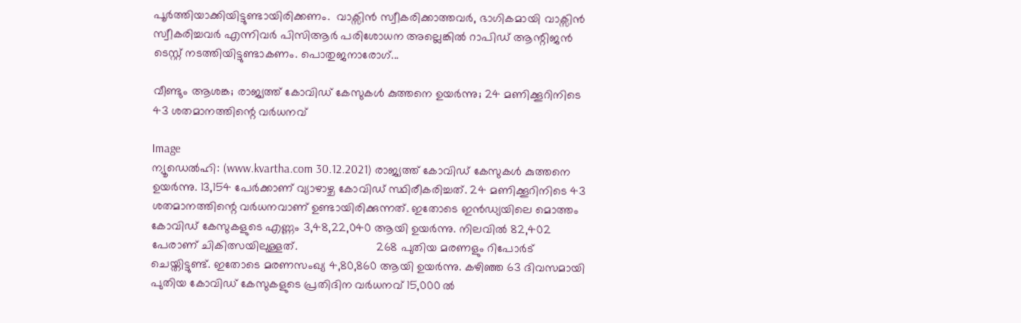പൂര്‍ത്തിയാക്കിയിട്ടുണ്ടായിരിക്കണം.  വാക്സിന്‍ സ്വീകരിക്കാത്തവര്‍, ഭാഗികമായി വാക്സിന്‍ സ്വീകരിച്ചവര്‍ എന്നിവര്‍ പിസിആര്‍ പരിശോധന അല്ലെങ്കില്‍ റാപിഡ് ആന്റിജന്‍ ടെസ്റ്റ് നടത്തിയിട്ടുണ്ടാകണം. പൊതുജനാരോഗ്...

വീണ്ടും ആശങ്ക; രാജ്യത്ത് കോവിഡ് കേസുകൾ കുത്തനെ ഉയർന്നു; 24 മണിക്കൂറിനിടെ 43 ശതമാനത്തിന്റെ വർധനവ്

Image
ന്യൂഡെൽഹി: (www.kvartha.com 30.12.2021) രാജ്യത്ത് കോവിഡ് കേസുകൾ കുത്തനെ ഉയർന്നു. 13,154 പേർക്കാണ് വ്യാഴാഴ്ച കോവിഡ് സ്ഥിരീകരിച്ചത്. 24 മണിക്കൂറിനിടെ 43 ശതമാനത്തിന്റെ വർധനവാണ് ഉണ്ടായിരിക്കുന്നത്. ഇതോടെ ഇൻഡ്യയിലെ മൊത്തം കോവിഡ് കേസുകളുടെ എണ്ണം 3,48,22,040 ആയി ഉയർന്നു. നിലവിൽ 82,402 പേരാണ് ചികിത്സയിലുള്ളത്.                        268 പുതിയ മരണളും റിപോർട് ചെയ്തിട്ടുണ്ട്. ഇതോടെ മരണസംഖ്യ 4,80,860 ആയി ഉയർന്നു. കഴിഞ്ഞ 63 ദിവസമായി പുതിയ കോവിഡ് കേസുകളുടെ പ്രതിദിന വർധനവ് 15,000 ൽ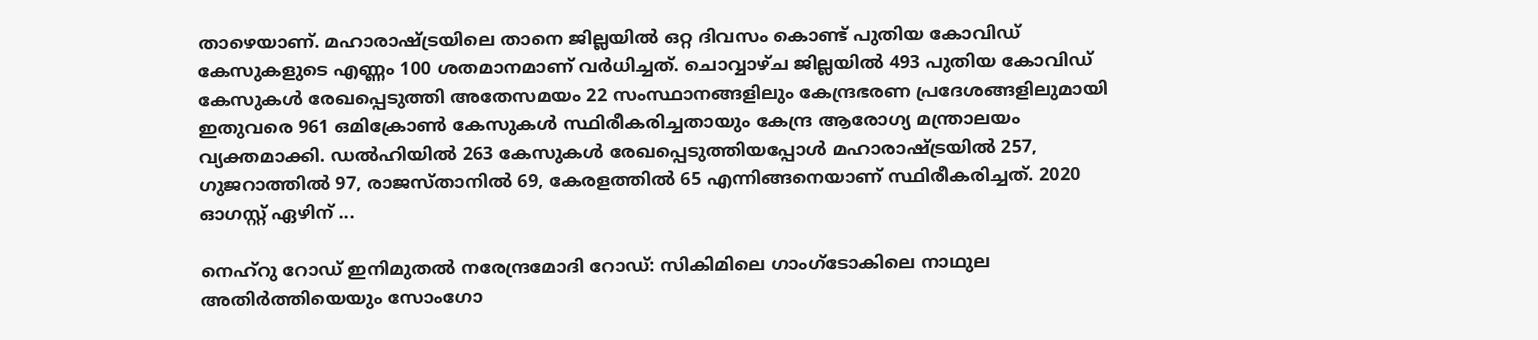താഴെയാണ്. മഹാരാഷ്ട്രയിലെ താനെ ജില്ലയിൽ ഒറ്റ ദിവസം കൊണ്ട് പുതിയ കോവിഡ് കേസുകളുടെ എണ്ണം 100 ശതമാനമാണ് വർധിച്ചത്. ചൊവ്വാഴ്ച ജില്ലയിൽ 493 പുതിയ കോവിഡ് കേസുകൾ രേഖപ്പെടുത്തി അതേസമയം 22 സംസ്ഥാനങ്ങളിലും കേന്ദ്രഭരണ പ്രദേശങ്ങളിലുമായി ഇതുവരെ 961 ഒമിക്രോൺ കേസുകൾ സ്ഥിരീകരിച്ചതായും കേന്ദ്ര ആരോഗ്യ മന്ത്രാലയം വ്യക്തമാക്കി. ഡൽഹിയിൽ 263 കേസുകൾ രേഖപ്പെടുത്തിയപ്പോൾ മഹാരാഷ്ട്രയിൽ 257, ഗുജറാത്തിൽ 97, രാജസ്താനിൽ 69, കേരളത്തിൽ 65 എന്നിങ്ങനെയാണ് സ്ഥിരീകരിച്ചത്. 2020 ഓഗസ്റ്റ് ഏഴിന് ...

നെഹ്‌റു റോഡ് ഇനിമുതല്‍ നരേന്ദ്രമോദി റോഡ്: സികിമിലെ ഗാംഗ്‌ടോകിലെ നാഥുല അതിര്‍ത്തിയെയും സോംഗോ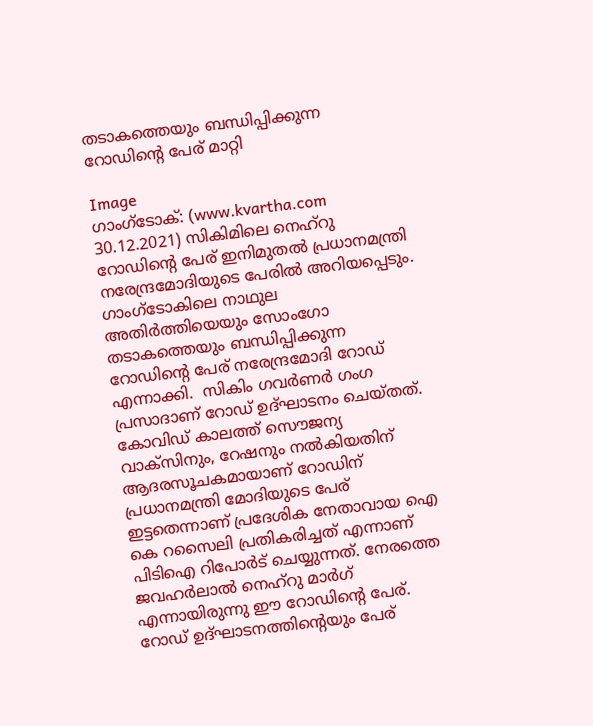തടാകത്തെയും ബന്ധിപ്പിക്കുന്ന റോഡിന്റെ പേര് മാറ്റി

Image
ഗാംഗ്‌ടോക്: (www.kvartha.com 30.12.2021) സികിമിലെ നെഹ്‌റു റോഡിന്റെ പേര് ഇനിമുതല്‍ പ്രധാനമന്ത്രി നരേന്ദ്രമോദിയുടെ പേരില്‍ അറിയപ്പെടും. ഗാംഗ്‌ടോകിലെ നാഥുല അതിര്‍ത്തിയെയും സോംഗോ തടാകത്തെയും ബന്ധിപ്പിക്കുന്ന റോഡിന്റെ പേര് നരേന്ദ്രമോദി റോഡ് എന്നാക്കി.  സികിം ഗവര്‍ണര്‍ ഗംഗ പ്രസാദാണ് റോഡ് ഉദ്ഘാടനം ചെയ്തത്. കോവിഡ് കാലത്ത് സൌജന്യ വാക്‌സിനും, റേഷനും നല്‍കിയതിന് ആദരസൂചകമായാണ് റോഡിന് പ്രധാനമന്ത്രി മോദിയുടെ പേര് ഇട്ടതെന്നാണ് പ്രദേശിക നേതാവായ ഐ കെ റസൈലി പ്രതികരിച്ചത് എന്നാണ് പിടിഐ റിപോര്‍ട് ചെയ്യുന്നത്. നേരത്തെ ജവഹര്‍ലാല്‍ നെഹ്‌റു മാര്‍ഗ് എന്നായിരുന്നു ഈ റോഡിന്റെ പേര്. റോഡ് ഉദ്ഘാടനത്തിന്റെയും പേര്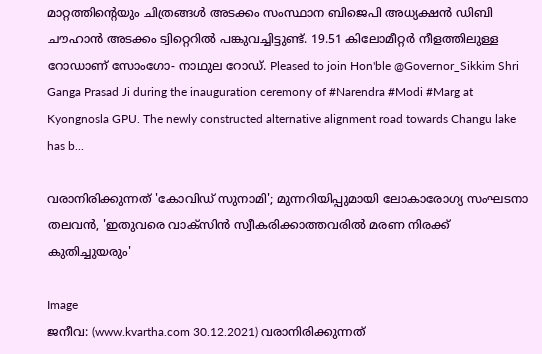മാറ്റത്തിന്റെയും ചിത്രങ്ങള്‍ അടക്കം സംസ്ഥാന ബിജെപി അധ്യക്ഷന്‍ ഡിബി ചൗഹാന്‍ അടക്കം ട്വിറ്റെറില്‍ പങ്കുവച്ചിട്ടുണ്ട്. 19.51 കിലോമീറ്റര്‍ നീളത്തിലുള്ള റോഡാണ് സോംഗോ- നാഥുല റോഡ്. Pleased to join Hon'ble @Governor_Sikkim Shri Ganga Prasad Ji during the inauguration ceremony of #Narendra #Modi #Marg at Kyongnosla GPU. The newly constructed alternative alignment road towards Changu lake has b...

വരാനിരിക്കുന്നത് 'കോവിഡ് സുനാമി'; മുന്നറിയിപ്പുമായി ലോകാരോഗ്യ സംഘടനാ തലവന്‍, 'ഇതുവരെ വാക്സിന്‍ സ്വീകരിക്കാത്തവരില്‍ മരണ നിരക്ക് കുതിച്ചുയരും'

Image
ജനീവ: (www.kvartha.com 30.12.2021) വരാനിരിക്കുന്നത്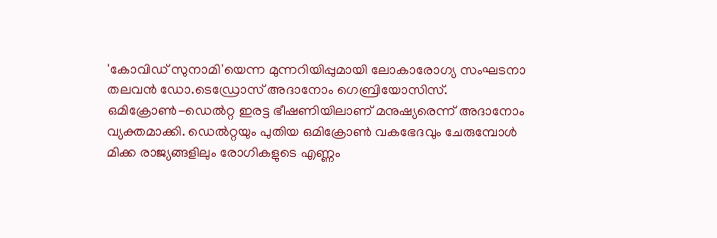'കോവിഡ് സുനാമി'യെന്ന മുന്നറിയിപ്പുമായി ലോകാരോഗ്യ സംഘടനാ തലവന്‍ ഡോ.ടെഡ്രോസ് അദാനോം ഗെബ്രിയോസിസ്. ഒമിക്രോണ്‍-ഡെല്‍റ്റ ഇരട്ട ഭീഷണിയിലാണ് മനുഷ്യരെന്ന് അദാനോം വ്യക്തമാക്കി. ഡെല്‍റ്റയും പുതിയ ഒമിക്രോണ്‍ വകഭേദവും ചേരുമ്പോള്‍ മിക്ക രാജ്യങ്ങളിലും രോഗികളുടെ എണ്ണം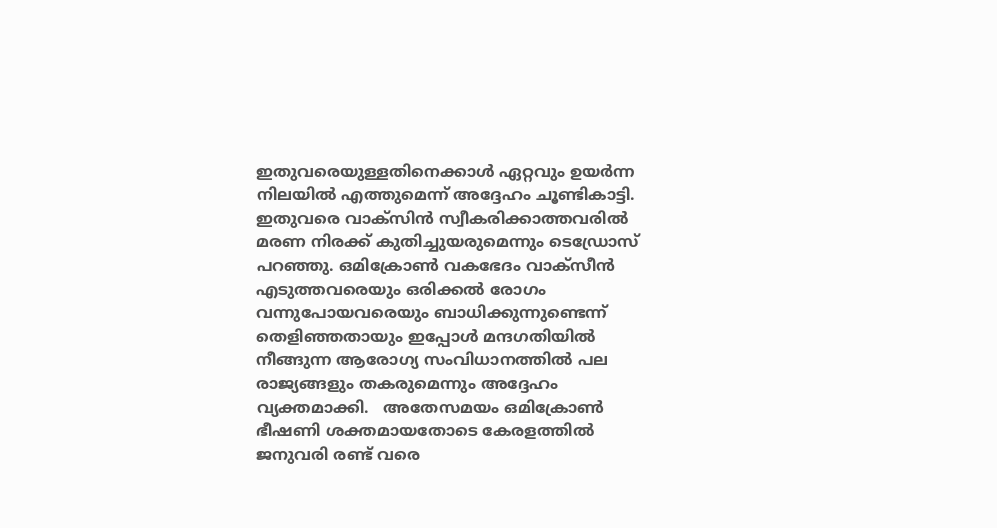ഇതുവരെയുള്ളതിനെക്കാള്‍ ഏറ്റവും ഉയര്‍ന്ന നിലയില്‍ എത്തുമെന്ന് അദ്ദേഹം ചൂണ്ടികാട്ടി. ഇതുവരെ വാക്സിന്‍ സ്വീകരിക്കാത്തവരില്‍ മരണ നിരക്ക് കുതിച്ചുയരുമെന്നും ടെഡ്രോസ് പറഞ്ഞു. ഒമിക്രോണ്‍ വകഭേദം വാക്‌സീന്‍ എടുത്തവരെയും ഒരിക്കല്‍ രോഗം വന്നുപോയവരെയും ബാധിക്കുന്നുണ്ടെന്ന് തെളിഞ്ഞതായും ഇപ്പോള്‍ മന്ദഗതിയില്‍ നീങ്ങുന്ന ആരോഗ്യ സംവിധാനത്തില്‍ പല രാജ്യങ്ങളും തകരുമെന്നും അദ്ദേഹം വ്യക്തമാക്കി.   അതേസമയം ഒമിക്രോണ്‍ ഭീഷണി ശക്തമായതോടെ കേരളത്തില്‍ ജനുവരി രണ്ട് വരെ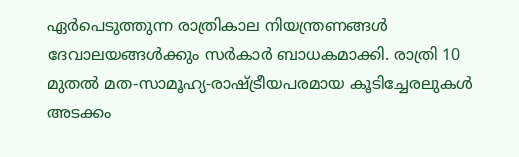ഏര്‍പെടുത്തുന്ന രാത്രികാല നിയന്ത്രണങ്ങള്‍ ദേവാലയങ്ങള്‍ക്കും സര്‍കാര്‍ ബാധകമാക്കി. രാത്രി 10 മുതല്‍ മത-സാമൂഹ്യ-രാഷ്ട്രീയപരമായ കൂടിച്ചേരലുകള്‍ അടക്കം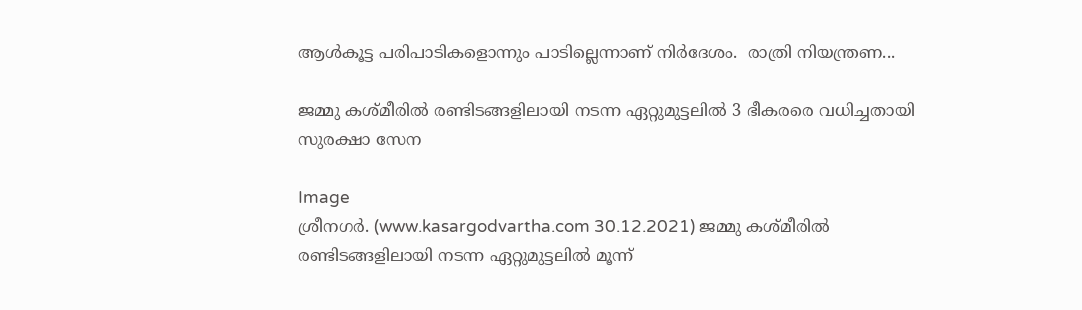ആള്‍കൂട്ട പരിപാടികളൊന്നും പാടില്ലെന്നാണ് നിര്‍ദേശം.  രാത്രി നിയന്ത്രണ...

ജമ്മു കശ്മീരില്‍ രണ്ടിടങ്ങളിലായി നടന്ന ഏറ്റുമുട്ടലില്‍ 3 ഭീകരരെ വധിച്ചതായി സുരക്ഷാ സേന

Image
ശ്രീനഗര്‍. (www.kasargodvartha.com 30.12.2021) ജമ്മു കശ്മീരില്‍ രണ്ടിടങ്ങളിലായി നടന്ന ഏറ്റുമുട്ടലില്‍ മൂന്ന്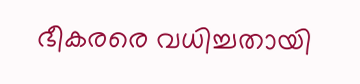ഭീകരരെ വധിച്ചതായി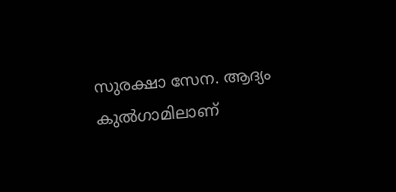സുരക്ഷാ സേന. ആദ്യം കുല്‍ഗാമിലാണ്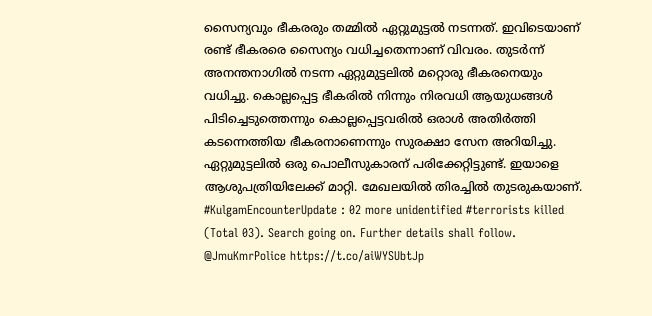സൈന്യവും ഭീകരരും തമ്മില്‍ ഏറ്റുമുട്ടല്‍ നടന്നത്. ഇവിടെയാണ് രണ്ട് ഭീകരരെ സൈന്യം വധിച്ചതെന്നാണ് വിവരം. തുടര്‍ന്ന് അനന്തനാഗില്‍ നടന്ന ഏറ്റുമുട്ടലില്‍ മറ്റൊരു ഭീകരനെയും വധിച്ചു. കൊല്ലപ്പെട്ട ഭീകരില്‍ നിന്നും നിരവധി ആയുധങ്ങള്‍ പിടിച്ചെടുത്തെന്നും കൊല്ലപ്പെട്ടവരില്‍ ഒരാള്‍ അതിര്‍ത്തി കടന്നെത്തിയ ഭീകരനാണെന്നും സുരക്ഷാ സേന അറിയിച്ചു. ഏറ്റുമുട്ടലില്‍ ഒരു പൊലീസുകാരന് പരിക്കേറ്റിട്ടുണ്ട്. ഇയാളെ ആശുപത്രിയിലേക്ക് മാറ്റി. മേഖലയില്‍ തിരച്ചില്‍ തുടരുകയാണ്. #KulgamEncounterUpdate : 02 more unidentified #terrorists killed (Total 03). Search going on. Further details shall follow. @JmuKmrPolice https://t.co/aiWYSUbtJp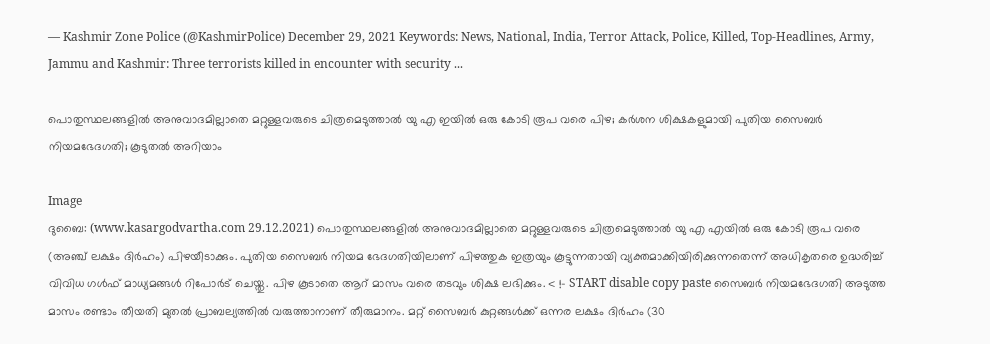— Kashmir Zone Police (@KashmirPolice) December 29, 2021 Keywords: News, National, India, Terror Attack, Police, Killed, Top-Headlines, Army, Jammu and Kashmir: Three terrorists killed in encounter with security ...

പൊതുസ്ഥലങ്ങളിൽ അനുവാദമില്ലാതെ മറ്റുള്ളവരുടെ ചിത്രമെടുത്താൽ യു എ ഇയിൽ ഒരു കോടി രൂപ വരെ പിഴ; കർശന ശിക്ഷകളുമായി പുതിയ സൈബർ നിയമഭേദഗതി; കൂടുതൽ അറിയാം

Image
ദുബൈ: (www.kasargodvartha.com 29.12.2021) പൊതുസ്ഥലങ്ങളിൽ അനുവാദമില്ലാതെ മറ്റുള്ളവരുടെ ചിത്രമെടുത്താൽ യു എ എയിൽ ഒരു കോടി രൂപ വരെ (അഞ്ച് ലക്ഷം ദിർഹം) പിഴയീടാക്കും. പുതിയ സൈബർ നിയമ ഭേദഗതിയിലാണ് പിഴത്തുക ഇത്രയും കൂട്ടുന്നതായി വ്യക്തമാക്കിയിരിക്കുന്നതെന്ന് അധികൃതരെ ഉദ്ധരിച്ച് വിവിധ ഗൾഫ് മാധ്യമങ്ങൾ റിപോർട് ചെയ്തു. പിഴ കൂടാതെ ആറ് മാസം വരെ തടവും ശിക്ഷ ലഭിക്കും. < !- START disable copy paste സൈബർ നിയമഭേദഗതി അടുത്ത മാസം രണ്ടാം തീയതി മുതൽ പ്രാബല്യത്തിൽ വരുത്താനാണ് തീരുമാനം. മറ്റ് സൈബർ കുറ്റങ്ങൾക്ക് ഒന്നര ലക്ഷം ദിർഹം (30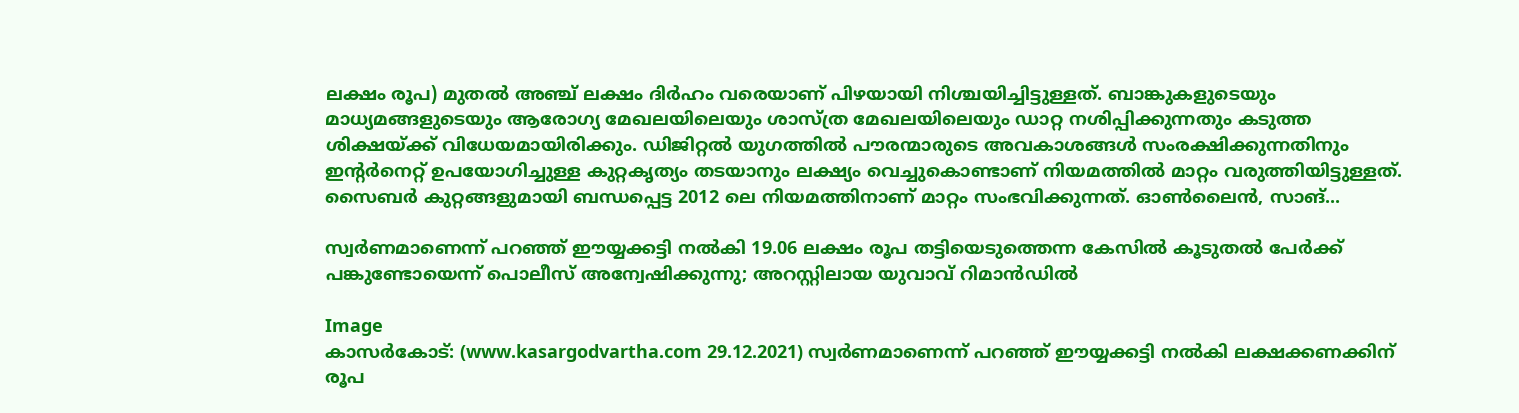ലക്ഷം രൂപ) മുതൽ അഞ്ച് ലക്ഷം ദിർഹം വരെയാണ് പിഴയായി നിശ്ചയിച്ചിട്ടുള്ളത്. ബാങ്കുകളുടെയും മാധ്യമങ്ങളുടെയും ആരോഗ്യ മേഖലയിലെയും ശാസ്ത്ര മേഖലയിലെയും ഡാറ്റ നശിപ്പിക്കുന്നതും കടുത്ത ശിക്ഷയ്ക്ക് വിധേയമായിരിക്കും. ഡിജിറ്റൽ യുഗത്തിൽ പൗരന്മാരുടെ അവകാശങ്ങൾ സംരക്ഷിക്കുന്നതിനും ഇന്‍റർനെറ്റ് ഉപയോഗിച്ചുള്ള കുറ്റകൃത്യം തടയാനും ലക്ഷ്യം വെച്ചുകൊണ്ടാണ് നിയമത്തിൽ മാറ്റം വരുത്തിയിട്ടുള്ളത്. സൈബർ കുറ്റങ്ങളുമായി ബന്ധപ്പെട്ട 2012 ലെ നിയമത്തിനാണ് മാറ്റം സംഭവിക്കുന്നത്. ഓൺലൈൻ, സാങ്...

സ്വർണമാണെന്ന് പറഞ്ഞ്‌ ഈയ്യക്കട്ടി നൽകി 19.06 ലക്ഷം രൂപ തട്ടിയെടുത്തെന്ന കേസിൽ കൂടുതൽ പേർക്ക് പങ്കുണ്ടോയെന്ന് പൊലീസ് അന്വേഷിക്കുന്നു; അറസ്റ്റിലായ യുവാവ് റിമാൻഡിൽ

Image
കാസർകോട്: (www.kasargodvartha.com 29.12.2021) സ്വർണമാണെന്ന് പറഞ്ഞ്‌ ഈയ്യക്കട്ടി നൽകി ലക്ഷക്കണക്കിന് രൂപ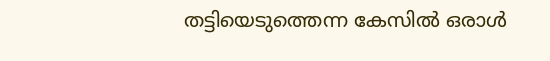തട്ടിയെടുത്തെന്ന കേസിൽ ഒരാൾ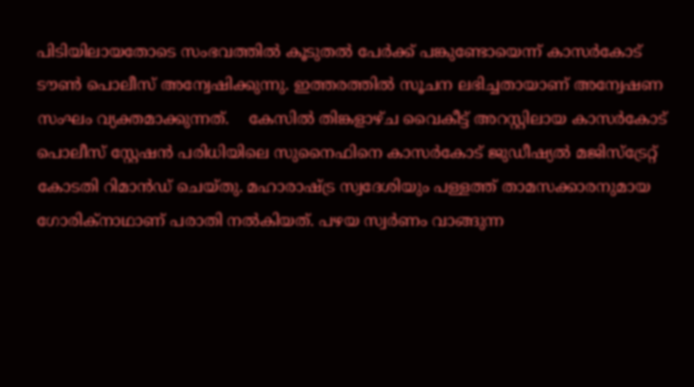പിടിയിലായതോടെ സംഭവത്തിൽ കൂടുതൽ പേർക്ക് പങ്കുണ്ടോയെന്ന് കാസർകോട് ടൗൺ പൊലീസ് അന്വേഷിക്കുന്നു. ഇത്തരത്തിൽ സൂചന ലഭിച്ചതായാണ് അന്വേഷണ സംഘം വ്യക്തമാക്കുന്നത്.    കേസിൽ തിങ്കളാഴ്ച വൈകീട്ട് അറസ്റ്റിലായ കാസർകോട് പൊലീസ് സ്റ്റേഷൻ പരിധിയിലെ സുനൈഫിനെ കാസർകോട് ജുഡീഷ്യൽ മജിസ്‌ട്രേറ്റ് കോടതി റിമാൻഡ് ചെയ്തു. മഹാരാഷ്ട്ര സ്വദേശിയും പള്ളത്ത് താമസക്കാരനുമായ ഗോരിക്‌നാഥാണ് പരാതി നൽകിയത്. പഴയ സ്വർണം വാങ്ങുന്ന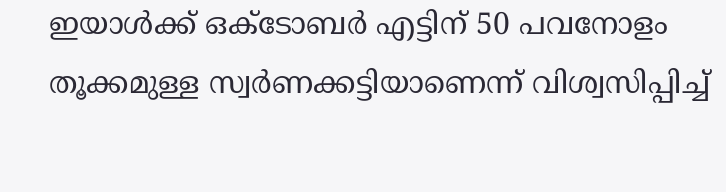ഇയാൾക്ക് ഒക്ടോബർ എട്ടിന് 50 പവനോളം തൂക്കമുള്ള സ്വർണക്കട്ടിയാണെന്ന് വിശ്വസിപ്പിച്ച്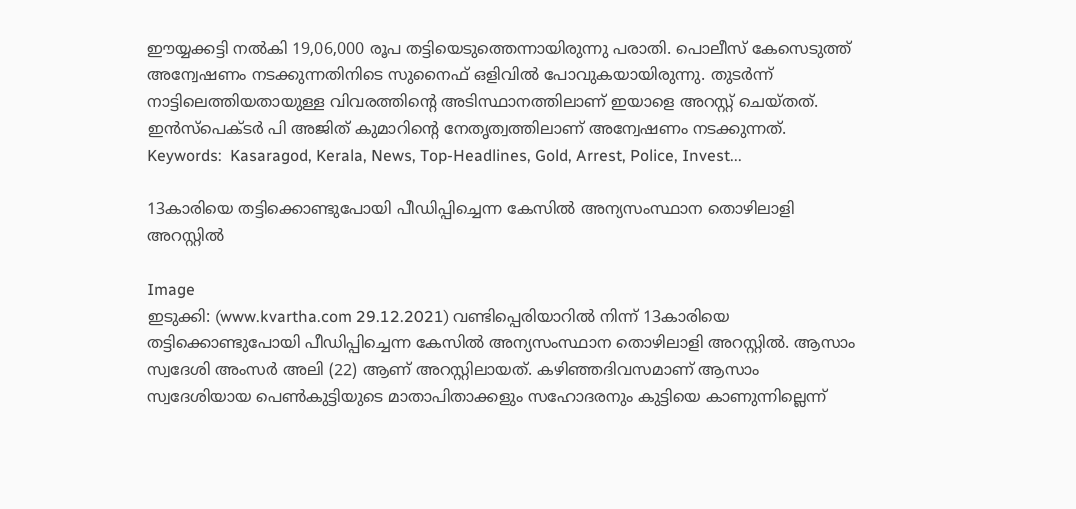ഈയ്യക്കട്ടി നൽകി 19,06,000 രൂപ തട്ടിയെടുത്തെന്നായിരുന്നു പരാതി. പൊലീസ് കേസെടുത്ത് അന്വേഷണം നടക്കുന്നതിനിടെ സുനൈഫ് ഒളിവിൽ പോവുകയായിരുന്നു. തുടർന്ന് നാട്ടിലെത്തിയതായുള്ള വിവരത്തിന്റെ അടിസ്ഥാനത്തിലാണ് ഇയാളെ അറസ്റ്റ് ചെയ്തത്. ഇൻസ്‌പെക്ടർ പി അജിത് കുമാറിന്റെ നേതൃത്വത്തിലാണ് അന്വേഷണം നടക്കുന്നത്. Keywords:  Kasaragod, Kerala, News, Top-Headlines, Gold, Arrest, Police, Invest...

13കാരിയെ തട്ടിക്കൊണ്ടുപോയി പീഡിപ്പിച്ചെന്ന കേസില്‍ അന്യസംസ്ഥാന തൊഴിലാളി അറസ്റ്റില്‍

Image
ഇടുക്കി: (www.kvartha.com 29.12.2021) വണ്ടിപ്പെരിയാറില്‍ നിന്ന് 13കാരിയെ തട്ടിക്കൊണ്ടുപോയി പീഡിപ്പിച്ചെന്ന കേസില്‍ അന്യസംസ്ഥാന തൊഴിലാളി അറസ്റ്റില്‍. ആസാം സ്വദേശി അംസര്‍ അലി (22) ആണ് അറസ്റ്റിലായത്. കഴിഞ്ഞദിവസമാണ് ആസാം സ്വദേശിയായ പെണ്‍കുട്ടിയുടെ മാതാപിതാക്കളും സഹോദരനും കുട്ടിയെ കാണുന്നില്ലെന്ന്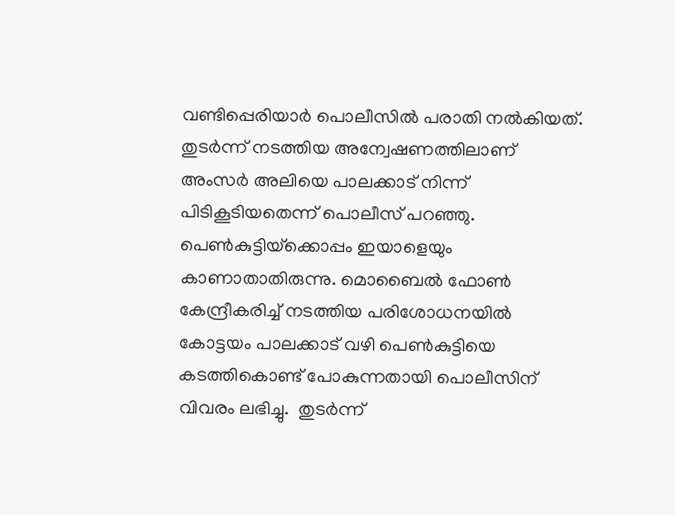വണ്ടിപ്പെരിയാര്‍ പൊലീസില്‍ പരാതി നല്‍കിയത്.  തുടര്‍ന്ന് നടത്തിയ അന്വേഷണത്തിലാണ് അംസര്‍ അലിയെ പാലക്കാട് നിന്ന് പിടികൂടിയതെന്ന് പൊലീസ് പറഞ്ഞു. പെണ്‍കുട്ടിയ്‌ക്കൊപ്പം ഇയാളെയും കാണാതാതിരുന്നു. മൊബൈല്‍ ഫോണ്‍ കേന്ദ്രീകരിച്ച് നടത്തിയ പരിശോധനയില്‍ കോട്ടയം പാലക്കാട് വഴി പെണ്‍കുട്ടിയെ കടത്തികൊണ്ട് പോകുന്നതായി പൊലീസിന് വിവരം ലഭിച്ചു.  തുടര്‍ന്ന്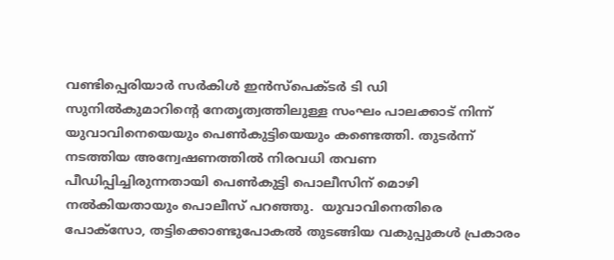വണ്ടിപ്പെരിയാര്‍ സര്‍കിള്‍ ഇന്‍സ്പെക്ടര്‍ ടി ഡി സുനില്‍കുമാറിന്റെ നേതൃത്വത്തിലുള്ള സംഘം പാലക്കാട് നിന്ന് യുവാവിനെയെയും പെണ്‍കുട്ടിയെയും കണ്ടെത്തി. തുടര്‍ന്ന് നടത്തിയ അന്വേഷണത്തില്‍ നിരവധി തവണ പീഡിപ്പിച്ചിരുന്നതായി പെണ്‍കുട്ടി പൊലീസിന് മൊഴി നല്‍കിയതായും പൊലീസ് പറഞ്ഞു.  യുവാവിനെതിരെ പോക്സോ, തട്ടിക്കൊണ്ടുപോകല്‍ തുടങ്ങിയ വകുപ്പുകള്‍ പ്രകാരം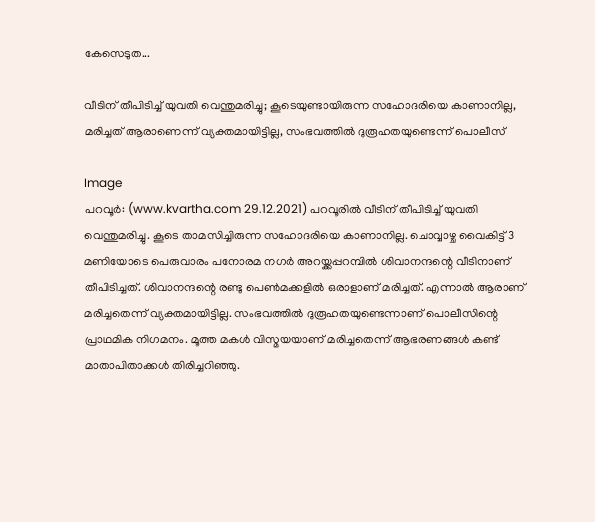കേസെടുത...

വീടിന് തീപിടിച്ച് യുവതി വെന്തുമരിച്ചു; കൂടെയുണ്ടായിരുന്ന സഹോദരിയെ കാണാനില്ല, മരിച്ചത് ആരാണെന്ന് വ്യക്തമായിട്ടില്ല, സംഭവത്തില്‍ ദുരൂഹതയുണ്ടെന്ന് പൊലീസ്

Image
പറവൂര്‍: (www.kvartha.com 29.12.2021) പറവൂരില്‍ വീടിന് തീപിടിച്ച് യുവതി വെന്തുമരിച്ചു. കൂടെ താമസിച്ചിരുന്ന സഹോദരിയെ കാണാനില്ല. ചൊവ്വാഴ്ച വൈകിട്ട് 3 മണിയോടെ പെരുവാരം പനോരമ നഗര്‍ അറയ്ക്കപ്പറമ്പില്‍ ശിവാനന്ദന്റെ വീടിനാണ് തീപിടിച്ചത്. ശിവാനന്ദന്റെ രണ്ടു പെണ്‍മക്കളില്‍ ഒരാളാണ് മരിച്ചത്. എന്നാല്‍ ആരാണ് മരിച്ചതെന്ന് വ്യക്തമായിട്ടില്ല. സംഭവത്തില്‍ ദുരൂഹതയുണ്ടെന്നാണ് പൊലീസിന്റെ പ്രാഥമിക നിഗമനം. മൂത്ത മകള്‍ വിസ്മയയാണ് മരിച്ചതെന്ന് ആഭരണങ്ങള്‍ കണ്ട് മാതാപിതാക്കള്‍ തിരിച്ചറിഞ്ഞു.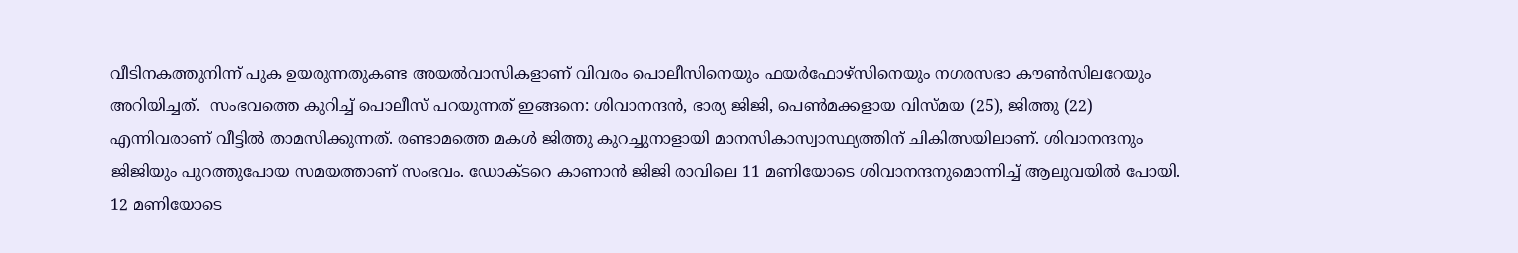വീടിനകത്തുനിന്ന് പുക ഉയരുന്നതുകണ്ട അയല്‍വാസികളാണ് വിവരം പൊലീസിനെയും ഫയര്‍ഫോഴ്സിനെയും നഗരസഭാ കൗണ്‍സിലറേയും അറിയിച്ചത്.  സംഭവത്തെ കുറിച്ച് പൊലീസ് പറയുന്നത് ഇങ്ങനെ: ശിവാനന്ദന്‍, ഭാര്യ ജിജി, പെണ്‍മക്കളായ വിസ്മയ (25), ജിത്തു (22) എന്നിവരാണ് വീട്ടില്‍ താമസിക്കുന്നത്. രണ്ടാമത്തെ മകള്‍ ജിത്തു കുറച്ചുനാളായി മാനസികാസ്വാസ്ഥ്യത്തിന് ചികിത്സയിലാണ്. ശിവാനന്ദനും ജിജിയും പുറത്തുപോയ സമയത്താണ് സംഭവം. ഡോക്ടറെ കാണാന്‍ ജിജി രാവിലെ 11 മണിയോടെ ശിവാനന്ദനുമൊന്നിച്ച് ആലുവയില്‍ പോയി. 12 മണിയോടെ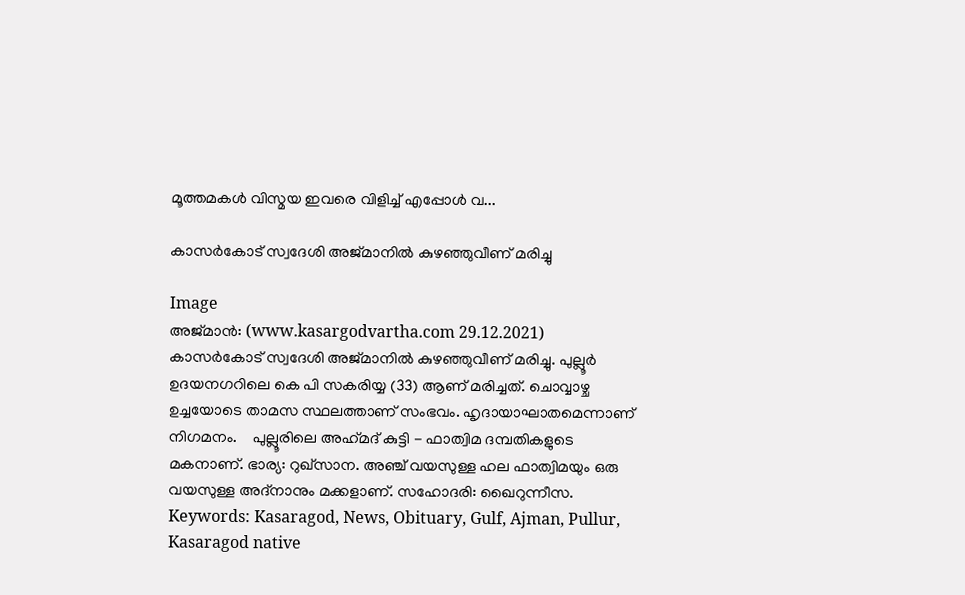മൂത്തമകള്‍ വിസ്മയ ഇവരെ വിളിച്ച് എപ്പോള്‍ വ...

കാസർകോട് സ്വദേശി അജ്‌മാനിൽ കുഴഞ്ഞുവീണ് മരിച്ചു

Image
അജ്‌മാൻ: (www.kasargodvartha.com 29.12.2021) കാസർകോട് സ്വദേശി അജ്‌മാനിൽ കുഴഞ്ഞുവീണ് മരിച്ചു. പുല്ലൂർ ഉദയനഗറിലെ കെ പി സകരിയ്യ (33) ആണ് മരിച്ചത്. ചൊവ്വാഴ്ച ഉച്ചയോടെ താമസ സ്ഥലത്താണ് സംഭവം. ഹൃദായാഘാതമെന്നാണ് നിഗമനം.    പുല്ലൂരിലെ അഹ്‌മദ്‌ കുട്ടി - ഫാത്വിമ ദമ്പതികളുടെ മകനാണ്. ഭാര്യ: റുഖ്സാന. അഞ്ച് വയസുള്ള ഹല ഫാത്വിമയും ഒരു വയസുള്ള അദ്‌നാനും മക്കളാണ്. സഹോദരി: ഖൈറുന്നീസ. Keywords: Kasaragod, News, Obituary, Gulf, Ajman, Pullur, Kasaragod native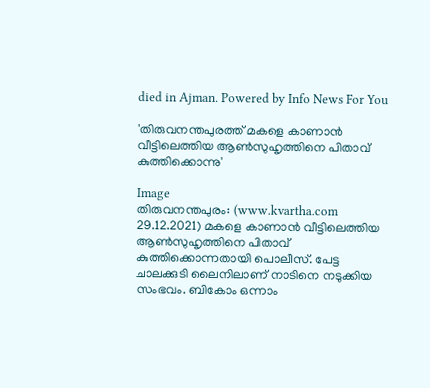died in Ajman. Powered by Info News For You

'തിരുവനന്തപുരത്ത് മകളെ കാണാന്‍ വീട്ടിലെത്തിയ ആണ്‍സുഹൃത്തിനെ പിതാവ് കുത്തിക്കൊന്നു'

Image
തിരുവനന്തപുരം: (www.kvartha.com 29.12.2021) മകളെ കാണാന്‍ വീട്ടിലെത്തിയ ആണ്‍സുഹൃത്തിനെ പിതാവ് കുത്തിക്കൊന്നതായി പൊലീസ്. പേട്ട ചാലക്കുടി ലൈനിലാണ് നാടിനെ നടുക്കിയ സംഭവം. ബികോം ഒന്നാം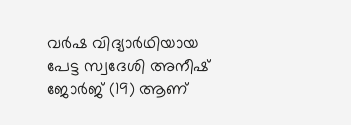വര്‍ഷ വിദ്യാര്‍ഥിയായ പേട്ട സ്വദേശി അനീഷ് ജോര്‍ജ് (19) ആണ്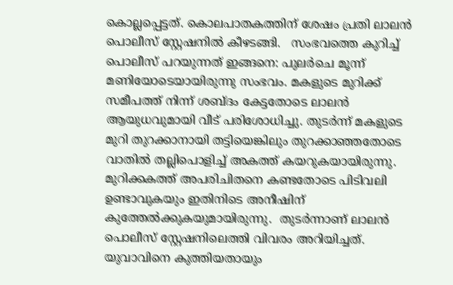കൊല്ലപ്പെട്ടത്. കൊലപാതകത്തിന് ശേഷം പ്രതി ലാലന്‍ പൊലീസ് സ്റ്റേഷനില്‍ കീഴടങ്ങി.   സംഭവത്തെ കുറിച്ച് പൊലീസ് പറയുന്നത് ഇങ്ങനെ: പുലര്‍ചെ മൂന്ന് മണിയോടെയായിരുന്നു സംഭവം. മകളുടെ മുറിക്ക് സമീപത്ത് നിന്ന് ശബ്ദം കേട്ടതോടെ ലാലന്‍ ആയുധവുമായി വീട് പരിശോധിച്ചു. തുടര്‍ന്ന് മകളുടെ മുറി തുറക്കാനായി തട്ടിയെങ്കിലും തുറക്കാഞ്ഞതോടെ വാതില്‍ തല്ലിപൊളിച്ച് അകത്ത് കയറുകയായിരുന്നു. മുറിക്കകത്ത് അപരിചിതനെ കണ്ടതോടെ പിടിവലി ഉണ്ടാവുകയും ഇതിനിടെ അനീഷിന് കുത്തേല്‍ക്കുകയുമായിരുന്നു.  തുടര്‍ന്നാണ് ലാലന്‍ പൊലീസ് സ്റ്റേഷനിലെത്തി വിവരം അറിയിച്ചത്. യുവാവിനെ കുത്തിയതായും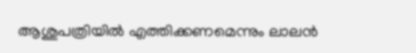ആശുപത്രിയില്‍ എത്തിക്കണമെന്നും ലാലന്‍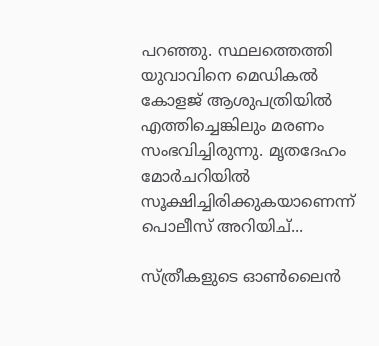പറഞ്ഞു. സ്ഥലത്തെത്തി യുവാവിനെ മെഡികല്‍ കോളജ് ആശുപത്രിയില്‍ എത്തിച്ചെങ്കിലും മരണം സംഭവിച്ചിരുന്നു. മൃതദേഹം മോര്‍ചറിയില്‍ സൂക്ഷിച്ചിരിക്കുകയാണെന്ന് പൊലീസ് അറിയിച്...

സ്ത്രീകളുടെ ഓണ്‍ലൈന്‍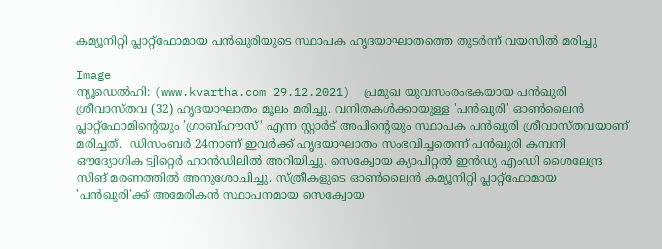കമ്യൂനിറ്റി പ്ലാറ്റ്‌ഫോമായ പന്‍ഖുരിയുടെ സ്ഥാപക ഹൃദയാഘാതത്തെ തുടര്‍ന്ന് വയസില്‍ മരിച്ചു

Image
ന്യൂഡെല്‍ഹി: (www.kvartha.com 29.12.2021)  പ്രമുഖ യുവസംരംഭകയായ പന്‍ഖുരി ശ്രീവാസ്തവ (32) ഹൃദയാഘാതം മൂലം മരിച്ചു. വനിതകള്‍ക്കായുള്ള 'പന്‍ഖുരി' ഓണ്‍ലൈന്‍ പ്ലാറ്റ്‌ഫോമിന്റെയും 'ഗ്രാബ്ഹൗസ്' എന്ന സ്റ്റാര്‍ട് അപിന്റെയും സ്ഥാപക പന്‍ഖുരി ശ്രീവാസ്തവയാണ് മരിച്ചത്.  ഡിസംബര്‍ 24നാണ് ഇവര്‍ക്ക് ഹൃദയാഘാതം സംഭവിച്ചതെന്ന് പന്‍ഖുരി കമ്പനി ഔദ്യോഗിക ട്വിറ്റെര്‍ ഹാന്‍ഡിലില്‍ അറിയിച്ചു. സെക്വോയ ക്യാപിറ്റല്‍ ഇന്‍ഡ്യ എംഡി ശൈലേന്ദ്ര സിങ് മരണത്തില്‍ അനുശോചിച്ചു. സ്ത്രീകളുടെ ഓണ്‍ലൈന്‍ കമ്യൂനിറ്റി പ്ലാറ്റ്‌ഫോമായ 'പന്‍ഖുരി'ക്ക് അമേരികന്‍ സ്ഥാപനമായ സെക്വോയ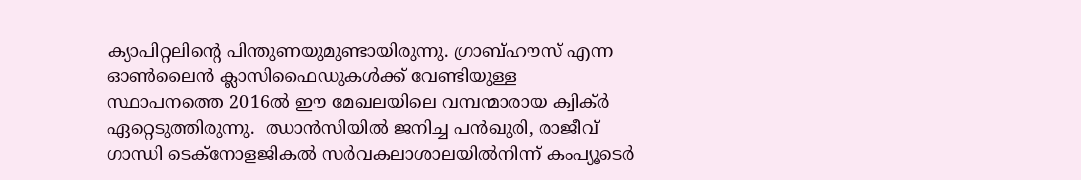ക്യാപിറ്റലിന്റെ പിന്തുണയുമുണ്ടായിരുന്നു. ഗ്രാബ്ഹൗസ് എന്ന ഓണ്‍ലൈന്‍ ക്ലാസിഫൈഡുകള്‍ക്ക് വേണ്ടിയുള്ള സ്ഥാപനത്തെ 2016ല്‍ ഈ മേഖലയിലെ വമ്പന്മാരായ ക്വിക്ര്‍ ഏറ്റെടുത്തിരുന്നു.  ഝാന്‍സിയില്‍ ജനിച്ച പന്‍ഖുരി, രാജീവ് ഗാന്ധി ടെക്‌നോളജികല്‍ സര്‍വകലാശാലയില്‍നിന്ന് കംപ്യൂടെര്‍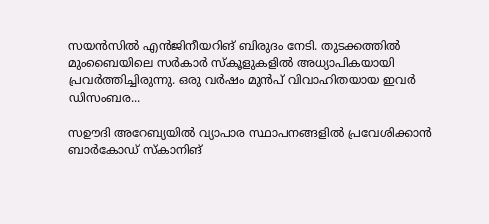സയന്‍സില്‍ എന്‍ജിനീയറിങ് ബിരുദം നേടി. തുടക്കത്തില്‍ മുംബൈയിലെ സര്‍കാര്‍ സ്‌കൂളുകളില്‍ അധ്യാപികയായി പ്രവര്‍ത്തിച്ചിരുന്നു. ഒരു വര്‍ഷം മുന്‍പ് വിവാഹിതയായ ഇവര്‍ ഡിസംബര...

സഊദി അറേബ്യയില്‍ വ്യാപാര സ്ഥാപനങ്ങളില്‍ പ്രവേശിക്കാന്‍ ബാര്‍കോഡ് സ്‌കാനിങ്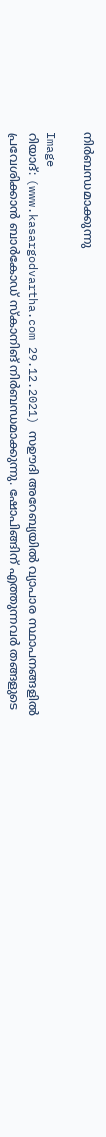നിര്‍ബന്ധമാക്കുന്നു

Image
റിയാദ്: (www.kasargodvartha.com 29.12.2021) സഊദി അറേബ്യയില്‍ വ്യാപാര സ്ഥാപനങ്ങളില്‍ പ്രവേശിക്കാന്‍ ബാര്‍കോഡ് സ്‌കാനിങ് നിര്‍ബന്ധമാക്കുന്നു. ഷോപിങ്ങിന് എത്തുന്നവര്‍ തങ്ങളുടെ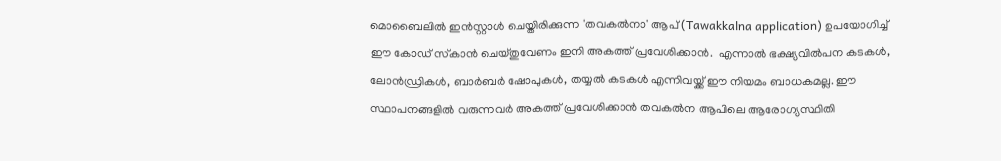മൊബൈലില്‍ ഇന്‍സ്റ്റാള്‍ ചെയ്തിരിക്കുന്ന 'തവകല്‍നാ' ആപ് (Tawakkalna application) ഉപയോഗിച്ച് ഈ കോഡ് സ്‌കാന്‍ ചെയ്തുവേണം ഇനി അകത്ത് പ്രവേശിക്കാന്‍.  എന്നാല്‍ ഭക്ഷ്യവില്‍പന കടകള്‍, ലോന്‍ഡ്രികള്‍, ബാര്‍ബര്‍ ഷോപുകള്‍, തയ്യല്‍ കടകള്‍ എന്നിവയ്ക്ക് ഈ നിയമം ബാധകമല്ല. ഈ സ്ഥാപനങ്ങളില്‍ വരുന്നവര്‍ അകത്ത് പ്രവേശിക്കാന്‍ തവകല്‍ന ആപിലെ ആരോഗ്യസ്ഥിതി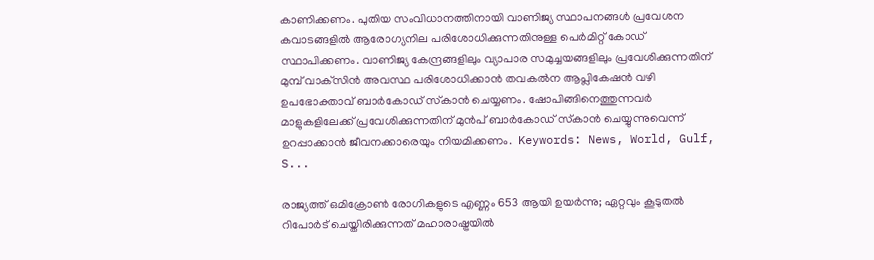കാണിക്കണം. പുതിയ സംവിധാനത്തിനായി വാണിജ്യ സ്ഥാപനങ്ങള്‍ പ്രവേശന കവാടങ്ങളില്‍ ആരോഗ്യനില പരിശോധിക്കുന്നതിനുള്ള പെര്‍മിറ്റ് കോഡ് സ്ഥാപിക്കണം. വാണിജ്യ കേന്ദ്രങ്ങളിലും വ്യാപാര സമുച്ചയങ്ങളിലും പ്രവേശിക്കുന്നതിന് മുമ്പ് വാക്‌സിന്‍ അവസ്ഥ പരിശോധിക്കാന്‍ തവകല്‍ന ആപ്ലികേഷന്‍ വഴി ഉപഭോക്താവ് ബാര്‍കോഡ് സ്‌കാന്‍ ചെയ്യണം. ഷോപിങ്ങിനെത്തുന്നവര്‍ മാളുകളിലേക്ക് പ്രവേശിക്കുന്നതിന് മുന്‍പ് ബാര്‍കോഡ് സ്‌കാന്‍ ചെയ്യുന്നുവെന്ന് ഉറപ്പാക്കാന്‍ ജീവനക്കാരെയും നിയമിക്കണം.  Keywords: News, World, Gulf, S...

രാജ്യത്ത് ഒമിക്രോണ്‍ രോഗികളുടെ എണ്ണം 653 ആയി ഉയര്‍ന്നു; ഏറ്റവും കൂടുതല്‍ റിപോര്‍ട് ചെയ്തിരിക്കുന്നത് മഹാരാഷ്ട്രയില്‍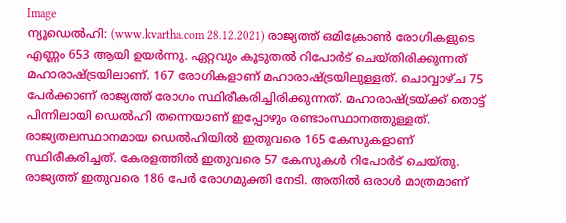Image
ന്യൂഡെല്‍ഹി: (www.kvartha.com 28.12.2021) രാജ്യത്ത് ഒമിക്രോണ്‍ രോഗികളുടെ എണ്ണം 653 ആയി ഉയര്‍ന്നു. ഏറ്റവും കൂടുതല്‍ റിപോര്‍ട് ചെയ്തിരിക്കുന്നത് മഹാരാഷ്ട്രയിലാണ്. 167 രോഗികളാണ് മഹാരാഷ്ട്രയിലുള്ളത്. ചൊവ്വാഴ്ച 75 പേര്‍ക്കാണ് രാജ്യത്ത് രോഗം സ്ഥിരീകരിച്ചിരിക്കുന്നത്. മഹാരാഷ്ട്രയ്ക്ക് തൊട്ട് പിന്നിലായി ഡെല്‍ഹി തന്നെയാണ് ഇപ്പോഴും രണ്ടാംസ്ഥാനത്തുള്ളത്. രാജ്യതലസ്ഥാനമായ ഡെല്‍ഹിയില്‍ ഇതുവരെ 165 കേസുകളാണ് സ്ഥിരീകരിച്ചത്. കേരളത്തില്‍ ഇതുവരെ 57 കേസുകള്‍ റിപോര്‍ട് ചെയ്തു. രാജ്യത്ത് ഇതുവരെ 186 പേര്‍ രോഗമുക്തി നേടി. അതില്‍ ഒരാള്‍ മാത്രമാണ്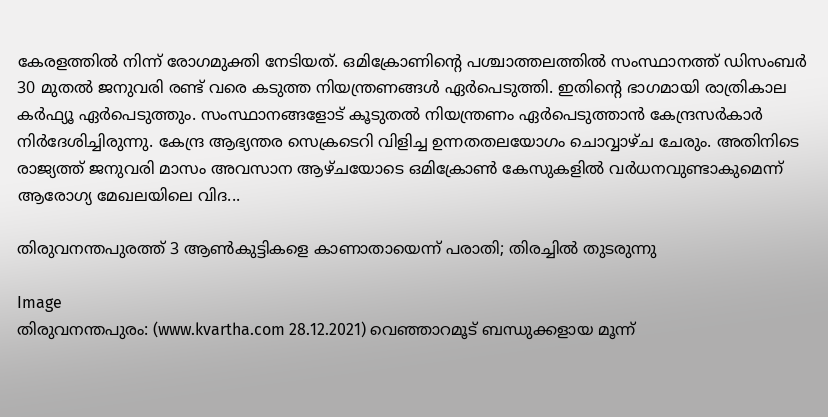കേരളത്തില്‍ നിന്ന് രോഗമുക്തി നേടിയത്. ഒമിക്രോണിന്റെ പശ്ചാത്തലത്തില്‍ സംസ്ഥാനത്ത് ഡിസംബര്‍ 30 മുതല്‍ ജനുവരി രണ്ട് വരെ കടുത്ത നിയന്ത്രണങ്ങള്‍ ഏര്‍പെടുത്തി. ഇതിന്റെ ഭാഗമായി രാത്രികാല കര്‍ഫ്യൂ ഏര്‍പെടുത്തും. സംസ്ഥാനങ്ങളോട് കൂടുതല്‍ നിയന്ത്രണം ഏര്‍പെടുത്താന്‍ കേന്ദ്രസര്‍കാര്‍ നിര്‍ദേശിച്ചിരുന്നു. കേന്ദ്ര ആഭ്യന്തര സെക്രടെറി വിളിച്ച ഉന്നതതലയോഗം ചൊവ്വാഴ്ച ചേരും. അതിനിടെ രാജ്യത്ത് ജനുവരി മാസം അവസാന ആഴ്ചയോടെ ഒമിക്രോണ്‍ കേസുകളില്‍ വര്‍ധനവുണ്ടാകുമെന്ന് ആരോഗ്യ മേഖലയിലെ വിദ...

തിരുവനന്തപുരത്ത് 3 ആണ്‍കുട്ടികളെ കാണാതായെന്ന് പരാതി; തിരച്ചില്‍ തുടരുന്നു

Image
തിരുവനന്തപുരം: (www.kvartha.com 28.12.2021) വെഞ്ഞാറമൂട് ബന്ധുക്കളായ മൂന്ന്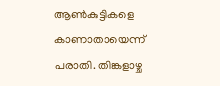ആണ്‍കുട്ടികളെ കാണാതായെന്ന് പരാതി. തിങ്കളാഴ്ച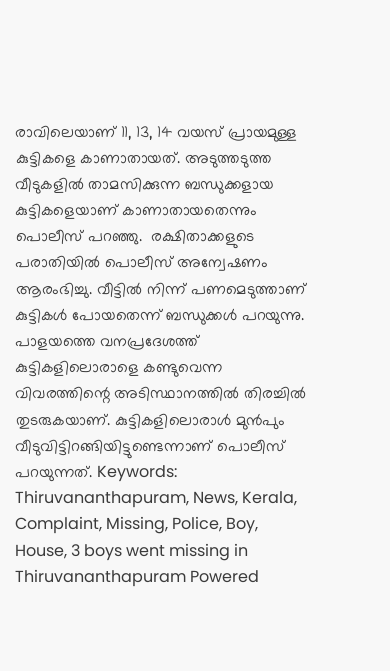രാവിലെയാണ് 11, 13, 14 വയസ് പ്രായമുള്ള കുട്ടികളെ കാണാതായത്. അടുത്തടുത്ത വീടുകളില്‍ താമസിക്കുന്ന ബന്ധുക്കളായ കുട്ടികളെയാണ് കാണാതായതെന്നും പൊലീസ് പറഞ്ഞു.  രക്ഷിതാക്കളുടെ പരാതിയില്‍ പൊലീസ് അന്വേഷണം ആരംഭിച്ചു. വീട്ടില്‍ നിന്ന് പണമെടുത്താണ് കുട്ടികള്‍ പോയതെന്ന് ബന്ധുക്കള്‍ പറയുന്നു. പാളയത്തെ വനപ്രദേശത്ത് കുട്ടികളിലൊരാളെ കണ്ടുവെന്ന വിവരത്തിന്റെ അടിസ്ഥാനത്തില്‍ തിരച്ചില്‍ തുടരുകയാണ്. കുട്ടികളിലൊരാള്‍ മുന്‍പും വീടുവിട്ടിറങ്ങിയിട്ടുണ്ടെന്നാണ് പൊലീസ് പറയുന്നത്. Keywords:  Thiruvananthapuram, News, Kerala, Complaint, Missing, Police, Boy, House, 3 boys went missing in Thiruvananthapuram Powered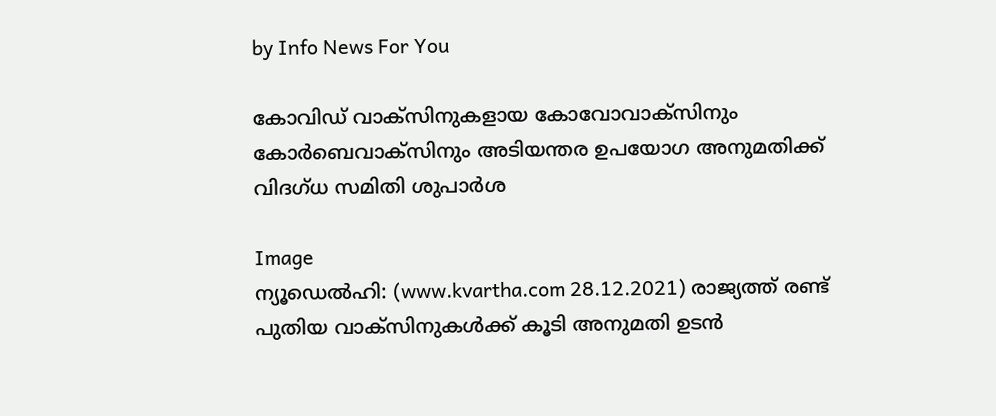by Info News For You

കോവിഡ് വാക്‌സിനുകളായ കോവോവാക്‌സിനും കോര്‍ബെവാക്‌സിനും അടിയന്തര ഉപയോഗ അനുമതിക്ക് വിദഗ്ധ സമിതി ശുപാര്‍ശ

Image
ന്യൂഡെല്‍ഹി: (www.kvartha.com 28.12.2021) രാജ്യത്ത് രണ്ട് പുതിയ വാക്‌സിനുകള്‍ക്ക് കൂടി അനുമതി ഉടന്‍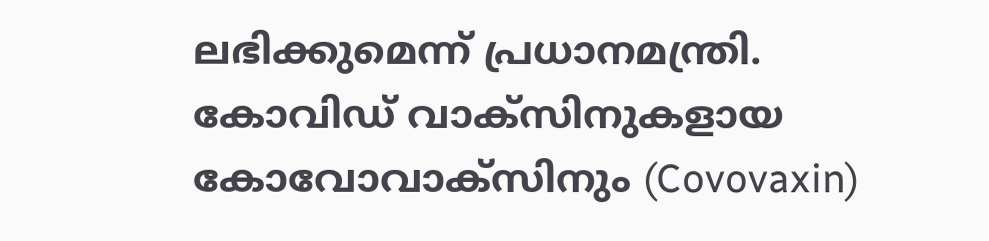ലഭിക്കുമെന്ന് പ്രധാനമന്ത്രി. കോവിഡ് വാക്‌സിനുകളായ കോവോവാക്‌സിനും (Covovaxin)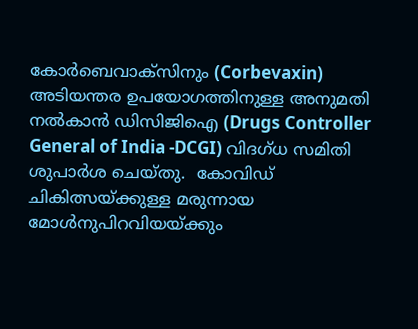കോര്‍ബെവാക്‌സിനും (Corbevaxin) അടിയന്തര ഉപയോഗത്തിനുള്ള അനുമതി നല്‍കാന്‍ ഡിസിജിഐ (Drugs Controller General of India -DCGI) വിദഗ്ധ സമിതി ശുപാര്‍ശ ചെയ്തു.  കോവിഡ് ചികിത്സയ്ക്കുള്ള മരുന്നായ മോള്‍നുപിറവിയയ്ക്കും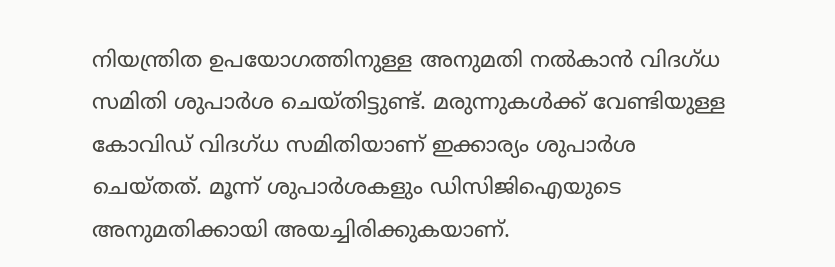നിയന്ത്രിത ഉപയോഗത്തിനുള്ള അനുമതി നല്‍കാന്‍ വിദഗ്ധ സമിതി ശുപാര്‍ശ ചെയ്തിട്ടുണ്ട്. മരുന്നുകള്‍ക്ക് വേണ്ടിയുള്ള കോവിഡ് വിദഗ്ധ സമിതിയാണ് ഇക്കാര്യം ശുപാര്‍ശ ചെയ്തത്. മൂന്ന് ശുപാര്‍ശകളും ഡിസിജിഐയുടെ അനുമതിക്കായി അയച്ചിരിക്കുകയാണ്.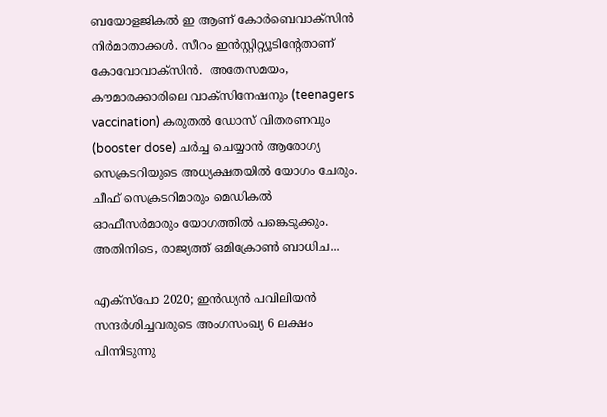ബയോളജികല്‍ ഇ ആണ് കോര്‍ബെവാക്‌സിന്‍ നിര്‍മാതാക്കള്‍. സീറം ഇൻസ്റ്റിറ്റ്യൂടിന്റേതാണ് കോവോവാക്‌സിന്‍.  അതേസമയം, കൗമാരക്കാരിലെ വാക്‌സിനേഷനും (teenagers vaccination) കരുതല്‍ ഡോസ് വിതരണവും (booster dose) ചര്‍ച്ച ചെയ്യാന്‍ ആരോഗ്യ സെക്രടറിയുടെ അധ്യക്ഷതയില്‍ യോഗം ചേരും. ചീഫ് സെക്രടറിമാരും മെഡികല്‍ ഓഫീസര്‍മാരും യോഗത്തില്‍ പങ്കെടുക്കും. അതിനിടെ, രാജ്യത്ത് ഒമിക്രോണ്‍ ബാധിച...

എക്‌സ്‌പോ 2020; ഇന്‍ഡ്യന്‍ പവിലിയന്‍ സന്ദര്‍ശിച്ചവരുടെ അംഗസംഖ്യ 6 ലക്ഷം പിന്നിടുന്നു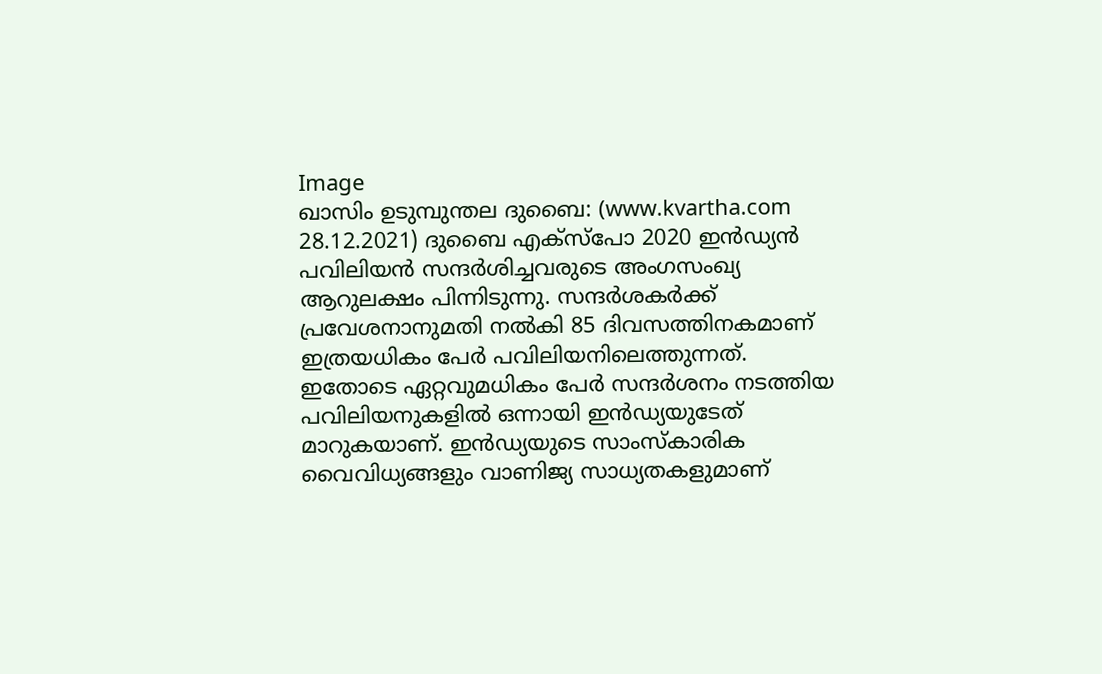Image
ഖാസിം ഉടുമ്പുന്തല ദുബൈ: (www.kvartha.com 28.12.2021) ദുബൈ എക്‌സ്‌പോ 2020 ഇന്‍ഡ്യന്‍ പവിലിയന്‍ സന്ദര്‍ശിച്ചവരുടെ അംഗസംഖ്യ ആറുലക്ഷം പിന്നിടുന്നു. സന്ദര്‍ശകര്‍ക്ക് പ്രവേശനാനുമതി നല്‍കി 85 ദിവസത്തിനകമാണ് ഇത്രയധികം പേര്‍ പവിലിയനിലെത്തുന്നത്. ഇതോടെ ഏറ്റവുമധികം പേര്‍ സന്ദര്‍ശനം നടത്തിയ പവിലിയനുകളില്‍ ഒന്നായി ഇന്‍ഡ്യയുടേത് മാറുകയാണ്. ഇന്‍ഡ്യയുടെ സാംസ്‌കാരിക വൈവിധ്യങ്ങളും വാണിജ്യ സാധ്യതകളുമാണ്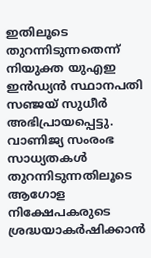ഇതിലൂടെ തുറന്നിടുന്നതെന്ന് നിയുക്ത യുഎഇ ഇന്‍ഡ്യന്‍ സ്ഥാനപതി സഞ്ജയ് സുധീര്‍ അഭിപ്രായപ്പെട്ടു. വാണിജ്യ സംരംഭ സാധ്യതകള്‍ തുറന്നിടുന്നതിലൂടെ ആഗോള നിക്ഷേപകരുടെ ശ്രദ്ധയാകര്‍ഷിക്കാന്‍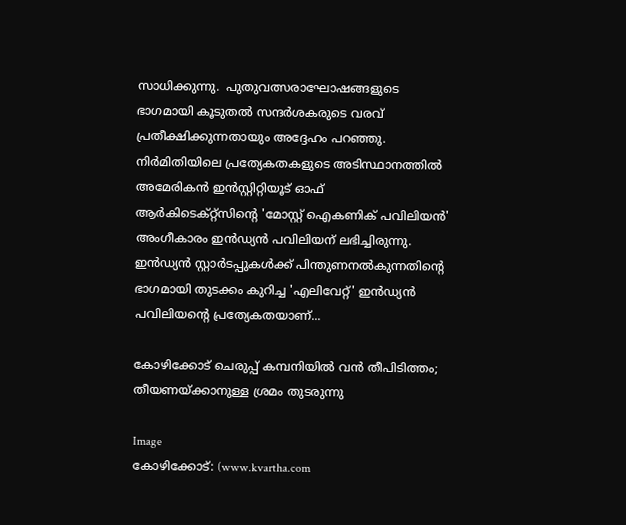സാധിക്കുന്നു.  പുതുവത്സരാഘോഷങ്ങളുടെ ഭാഗമായി കൂടുതല്‍ സന്ദര്‍ശകരുടെ വരവ് പ്രതീക്ഷിക്കുന്നതായും അദ്ദേഹം പറഞ്ഞു. നിര്‍മിതിയിലെ പ്രത്യേകതകളുടെ അടിസ്ഥാനത്തില്‍ അമേരികന്‍ ഇന്‍സ്റ്റിറ്റിയൂട് ഓഫ് ആര്‍കിടെക്റ്റ്‌സിന്റെ 'മോസ്റ്റ് ഐകണിക് പവിലിയന്‍' അംഗീകാരം ഇന്‍ഡ്യന്‍ പവിലിയന് ലഭിച്ചിരുന്നു. ഇന്‍ഡ്യന്‍ സ്റ്റാര്‍ടപ്പുകള്‍ക്ക് പിന്തുണനല്‍കുന്നതിന്റെ ഭാഗമായി തുടക്കം കുറിച്ച 'എലിവേറ്റ്' ഇന്‍ഡ്യന്‍ പവിലിയന്റെ പ്രത്യേകതയാണ്...

കോഴിക്കോട് ചെരുപ്പ് കമ്പനിയില്‍ വന്‍ തീപിടിത്തം; തീയണയ്ക്കാനുള്ള ശ്രമം തുടരുന്നു

Image
കോഴിക്കോട്: (www.kvartha.com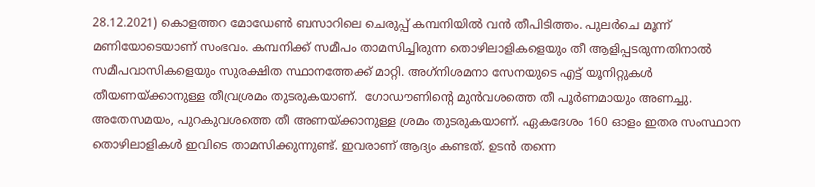28.12.2021) കൊളത്തറ മോഡേണ്‍ ബസാറിലെ ചെരുപ്പ് കമ്പനിയില്‍ വന്‍ തീപിടിത്തം. പുലര്‍ചെ മൂന്ന് മണിയോടെയാണ് സംഭവം. കമ്പനിക്ക് സമീപം താമസിച്ചിരുന്ന തൊഴിലാളികളെയും തീ ആളിപ്പടരുന്നതിനാല്‍ സമീപവാസികളെയും സുരക്ഷിത സ്ഥാനത്തേക്ക് മാറ്റി. അഗ്‌നിശമനാ സേനയുടെ എട്ട് യൂനിറ്റുകള്‍ തീയണയ്ക്കാനുള്ള തീവ്രശ്രമം തുടരുകയാണ്.  ഗോഡൗണിന്റെ മുന്‍വശത്തെ തീ പൂര്‍ണമായും അണച്ചു. അതേസമയം, പുറകുവശത്തെ തീ അണയ്ക്കാനുള്ള ശ്രമം തുടരുകയാണ്. ഏകദേശം 160 ഓളം ഇതര സംസ്ഥാന തൊഴിലാളികള്‍ ഇവിടെ താമസിക്കുന്നുണ്ട്. ഇവരാണ് ആദ്യം കണ്ടത്. ഉടന്‍ തന്നെ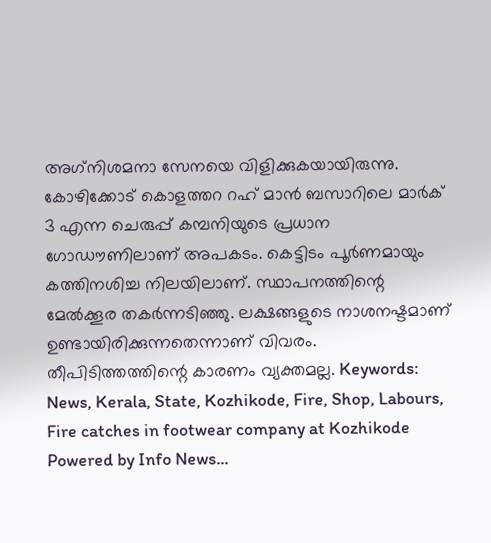അഗ്‌നിശമനാ സേനയെ വിളിക്കുകയായിരുന്നു. കോഴിക്കോട് കൊളത്തറ റഹ് മാൻ ബസാറിലെ മാര്‍ക് 3 എന്ന ചെരുപ്പ് കമ്പനിയുടെ പ്രധാന ഗോഡൗണിലാണ് അപകടം. കെട്ടിടം പൂര്‍ണമായും കത്തിനശിച്ച നിലയിലാണ്. സ്ഥാപനത്തിന്റെ മേല്‍ക്കൂര തകര്‍ന്നടിഞ്ഞു. ലക്ഷങ്ങളുടെ നാശനഷ്ടമാണ് ഉണ്ടായിരിക്കുന്നതെന്നാണ് വിവരം. തീപിടിത്തത്തിന്റെ കാരണം വ്യക്തമല്ല. Keywords: News, Kerala, State, Kozhikode, Fire, Shop, Labours,  Fire catches in footwear company at Kozhikode Powered by Info News...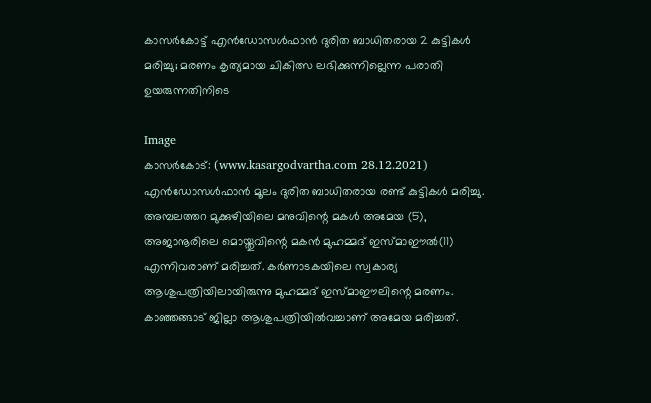കാസര്‍കോട്ട് എന്‍ഡോസള്‍ഫാന്‍ ദുരിത ബാധിതരായ 2 കുട്ടികള്‍ മരിച്ചു; മരണം കൃത്യമായ ചികിത്സ ലഭിക്കുന്നില്ലെന്ന പരാതി ഉയരുന്നതിനിടെ

Image
കാസര്‍കോട്: (www.kasargodvartha.com 28.12.2021)  എൻഡോസൾഫാൻ മൂലം ദുരിത ബാധിതരായ രണ്ട് കുട്ടികള്‍ മരിച്ചു. അമ്പലത്തറ മുക്കുഴിയിലെ മനുവിന്റെ മകള്‍ അമേയ (5), അജാനൂരിലെ മൊയ്തുവിന്റെ മകന്‍ മുഹമ്മദ് ഇസ്മാഈൽ(11) എന്നിവരാണ് മരിച്ചത്. കര്‍ണാടകയിലെ സ്വകാര്യ ആശുപത്രിയിലായിരുന്നു മുഹമ്മദ് ഇസ്മാഈലിന്റെ മരണം. കാഞ്ഞങ്ങാട് ജില്ലാ ആശുപത്രിയില്‍വച്ചാണ് അമേയ മരിച്ചത്.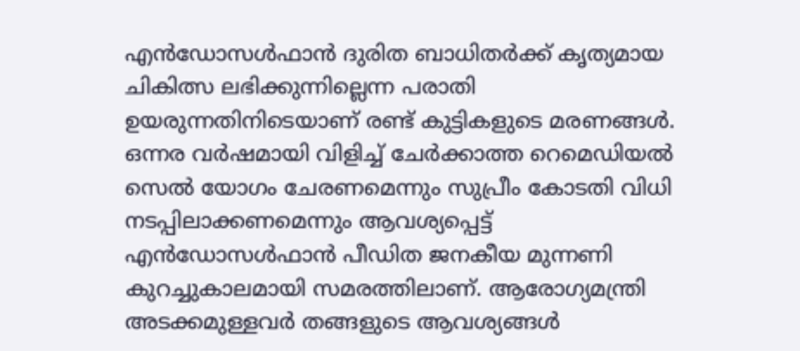എന്‍ഡോസള്‍ഫാന്‍ ദുരിത ബാധിതര്‍ക്ക് കൃത്യമായ ചികിത്സ ലഭിക്കുന്നില്ലെന്ന പരാതി ഉയരുന്നതിനിടെയാണ് രണ്ട് കുട്ടികളുടെ മരണങ്ങള്‍.  ഒന്നര വര്‍ഷമായി വിളിച്ച് ചേര്‍ക്കാത്ത റെമെഡിയല്‍ സെല്‍ യോഗം ചേരണമെന്നും സുപ്രീം കോടതി വിധി നടപ്പിലാക്കണമെന്നും ആവശ്യപ്പെട്ട് എന്‍ഡോസള്‍ഫാന്‍ പീഡിത ജനകീയ മുന്നണി കുറച്ചുകാലമായി സമരത്തിലാണ്. ആരോഗ്യമന്ത്രി അടക്കമുള്ളവര്‍ തങ്ങളുടെ ആവശ്യങ്ങള്‍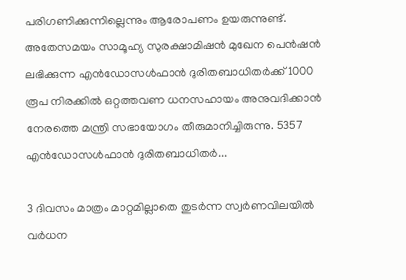പരിഗണിക്കുന്നില്ലെന്നും ആരോപണം ഉയരുന്നുണ്ട്. അതേസമയം സാമൂഹ്യ സുരക്ഷാമിഷന്‍ മുഖേന പെന്‍ഷന്‍ ലഭിക്കുന്ന എന്‍ഡോസള്‍ഫാന്‍ ദുരിതബാധിതര്‍ക്ക് 1000 രൂപ നിരക്കില്‍ ഒറ്റത്തവണ ധനസഹായം അനുവദിക്കാന്‍ നേരത്തെ മന്ത്രി സഭായോഗം തീരുമാനിച്ചിരുന്നു. 5357 എന്‍ഡോസള്‍ഫാന്‍ ദുരിതബാധിതര്‍...

3 ദിവസം മാത്രം മാറ്റമില്ലാതെ തുടര്‍ന്ന സ്വര്‍ണവിലയില്‍ വര്‍ധന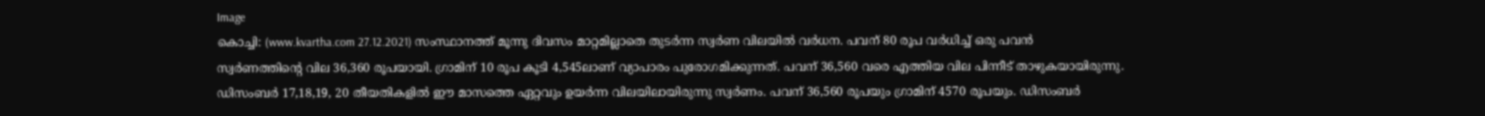Image
കൊച്ചി: (www.kvartha.com 27.12.2021) സംസ്ഥാനത്ത് മൂന്നു ദിവസം മാറ്റമില്ലാതെ തുടര്‍ന്ന സ്വര്‍ണ വിലയില്‍ വര്‍ധന. പവന് 80 രൂപ വര്‍ധിച്ച് ഒരു പവന്‍ സ്വര്‍ണത്തിന്റെ വില 36,360 രൂപയായി. ഗ്രാമിന് 10 രൂപ കൂടി 4,545ലാണ് വ്യാപാരം പുരോഗമിക്കുന്നത്. പവന് 36,560 വരെ എത്തിയ വില പിന്നീട് താഴുകയായിരുന്നു.  ഡിസംബര്‍ 17,18,19, 20 തീയതികളില്‍ ഈ മാസത്തെ ഏറ്റവും ഉയര്‍ന്ന വിലയിലായിരുന്നു സ്വര്‍ണം. പവന് 36,560 രൂപയും ഗ്രാമിന് 4570 രൂപയും. ഡിസംബര്‍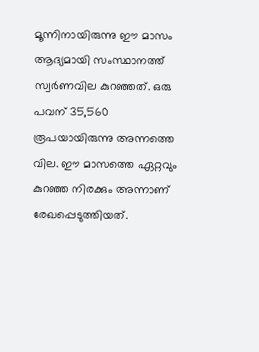മൂന്നിനായിരുന്നു ഈ മാസം ആദ്യമായി സംസ്ഥാനത്ത് സ്വര്‍ണവില കുറഞ്ഞത്. ഒരു പവന് 35,560 രൂപയായിരുന്നു അന്നത്തെ വില. ഈ മാസത്തെ ഏറ്റവും കുറഞ്ഞ നിരക്കും അന്നാണ് രേഖപ്പെടുത്തിയത്.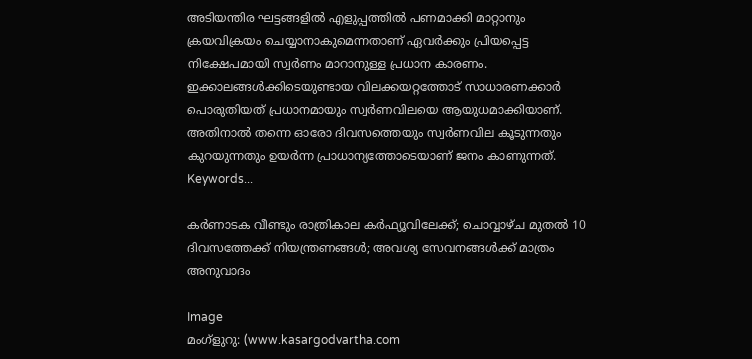അടിയന്തിര ഘട്ടങ്ങളില്‍ എളുപ്പത്തില്‍ പണമാക്കി മാറ്റാനും ക്രയവിക്രയം ചെയ്യാനാകുമെന്നതാണ് ഏവര്‍ക്കും പ്രിയപ്പെട്ട നിക്ഷേപമായി സ്വര്‍ണം മാറാനുള്ള പ്രധാന കാരണം. ഇക്കാലങ്ങള്‍ക്കിടെയുണ്ടായ വിലക്കയറ്റത്തോട് സാധാരണക്കാര്‍ പൊരുതിയത് പ്രധാനമായും സ്വര്‍ണവിലയെ ആയുധമാക്കിയാണ്. അതിനാല്‍ തന്നെ ഓരോ ദിവസത്തെയും സ്വര്‍ണവില കൂടുന്നതും കുറയുന്നതും ഉയര്‍ന്ന പ്രാധാന്യത്തോടെയാണ് ജനം കാണുന്നത്. Keywords...

കർണാടക വീണ്ടും രാത്രികാല കർഫ്യൂവിലേക്ക്; ചൊവ്വാഴ്ച മുതൽ 10 ദിവസത്തേക്ക് നിയന്ത്രണങ്ങൾ; അവശ്യ സേവനങ്ങൾക്ക് മാത്രം അനുവാദം

Image
മംഗ്ളുറു: (www.kasargodvartha.com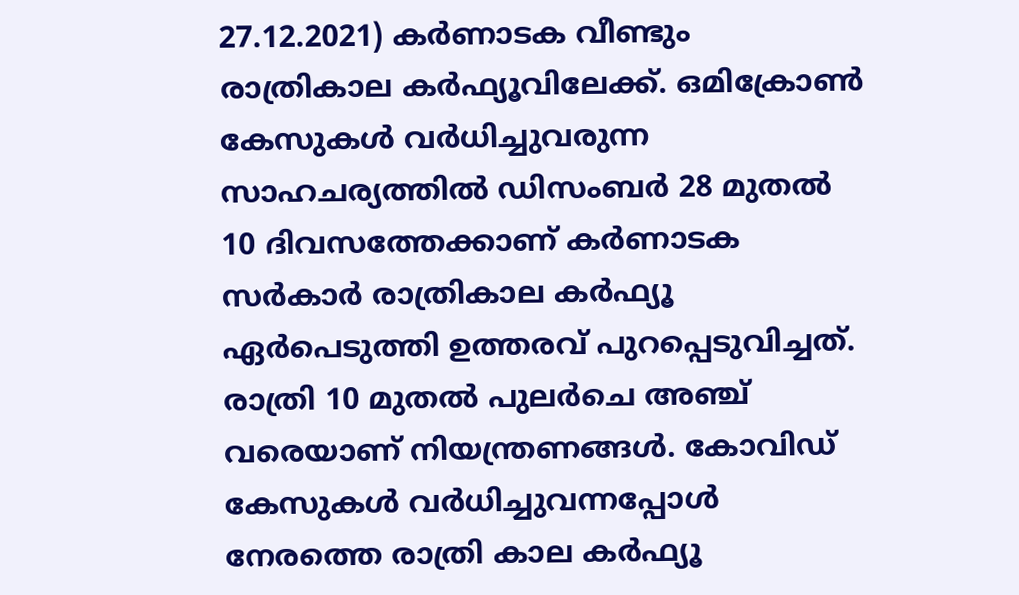27.12.2021) കർണാടക വീണ്ടും രാത്രികാല കർഫ്യൂവിലേക്ക്. ഒമിക്രോൺ കേസുകൾ വർധിച്ചുവരുന്ന സാഹചര്യത്തിൽ ഡിസംബർ 28 മുതൽ 10 ദിവസത്തേക്കാണ് കർണാടക സർകാർ രാത്രികാല കർഫ്യൂ ഏർപെടുത്തി ഉത്തരവ് പുറപ്പെടുവിച്ചത്. രാത്രി 10 മുതൽ പുലർചെ അഞ്ച് വരെയാണ് നിയന്ത്രണങ്ങൾ. കോവിഡ് കേസുകൾ വർധിച്ചുവന്നപ്പോൾ നേരത്തെ രാത്രി കാല കർഫ്യൂ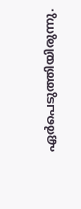ഏർപെടുത്തിയിരുന്നു.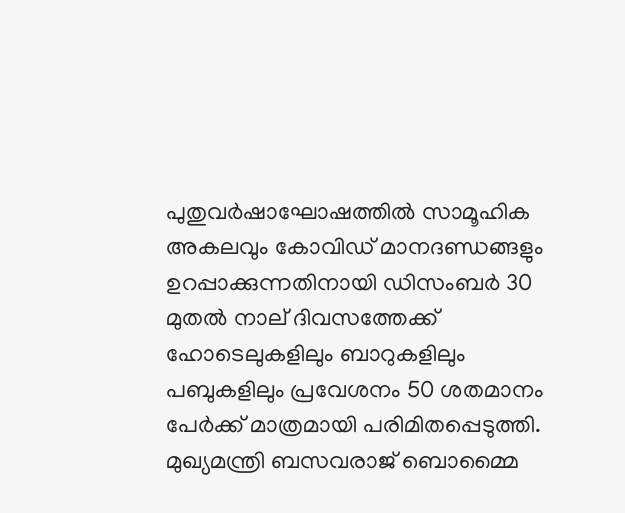പുതുവർഷാഘോഷത്തിൽ സാമൂഹിക അകലവും കോവിഡ് മാനദണ്ഡങ്ങളും ഉറപ്പാക്കുന്നതിനായി ഡിസംബർ 30 മുതൽ നാല് ദിവസത്തേക്ക് ഹോടെലുകളിലും ബാറുകളിലും പബുകളിലും പ്രവേശനം 50 ശതമാനം പേർക്ക് മാത്രമായി പരിമിതപ്പെടുത്തി. മുഖ്യമന്ത്രി ബസവരാജ് ബൊമ്മൈ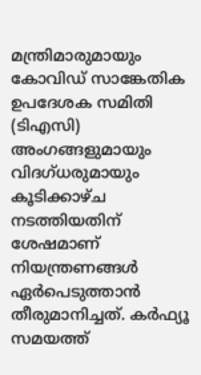മന്ത്രിമാരുമായും കോവിഡ് സാങ്കേതിക ഉപദേശക സമിതി (ടിഎസി) അംഗങ്ങളുമായും വിദഗ്ധരുമായും കൂടിക്കാഴ്ച നടത്തിയതിന് ശേഷമാണ് നിയന്ത്രണങ്ങൾ ഏർപെടുത്താൻ തീരുമാനിച്ചത്. കർഫ്യൂ സമയത്ത്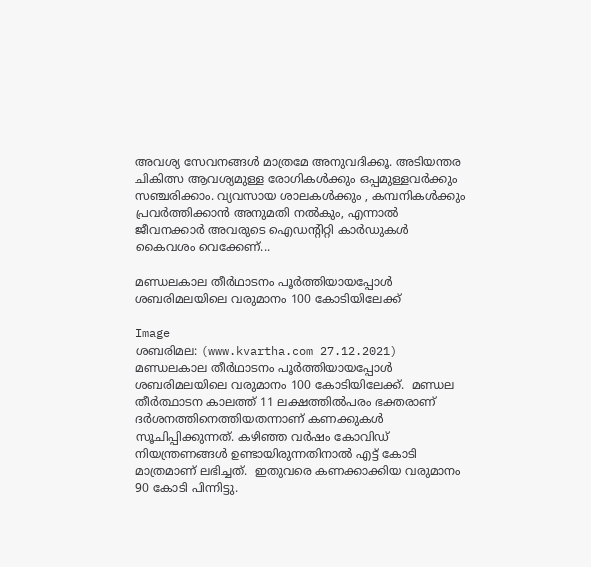അവശ്യ സേവനങ്ങൾ മാത്രമേ അനുവദിക്കൂ. അടിയന്തര ചികിത്സ ആവശ്യമുള്ള രോഗികൾക്കും ഒപ്പമുള്ളവർക്കും സഞ്ചരിക്കാം. വ്യവസായ ശാലകൾക്കും , കമ്പനികൾക്കും പ്രവർത്തിക്കാൻ അനുമതി നൽകും, എന്നാൽ ജീവനക്കാർ അവരുടെ ഐഡന്റിറ്റി കാർഡുകൾ കൈവശം വെക്കേണ്...

മണ്ഡലകാല തീര്‍ഥാടനം പൂര്‍ത്തിയായപ്പോള്‍ ശബരിമലയിലെ വരുമാനം 100 കോടിയിലേക്ക്

Image
ശബരിമല: (www.kvartha.com 27.12.2021) മണ്ഡലകാല തീര്‍ഥാടനം പൂര്‍ത്തിയായപ്പോള്‍ ശബരിമലയിലെ വരുമാനം 100 കോടിയിലേക്ക്.  മണ്ഡല തീര്‍ത്ഥാടന കാലത്ത് 11 ലക്ഷത്തില്‍പരം ഭക്തരാണ് ദര്‍ശനത്തിനെത്തിയതന്നാണ് കണക്കുകള്‍ സൂചിപ്പിക്കുന്നത്. കഴിഞ്ഞ വര്‍ഷം കോവിഡ് നിയന്ത്രണങ്ങള്‍ ഉണ്ടായിരുന്നതിനാല്‍ എട്ട് കോടി മാത്രമാണ് ലഭിച്ചത്.  ഇതുവരെ കണക്കാക്കിയ വരുമാനം 90 കോടി പിന്നിട്ടു.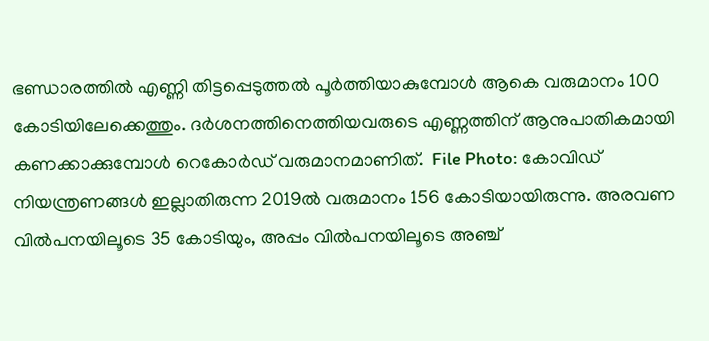ഭണ്ഡാരത്തില്‍ എണ്ണി തിട്ടപ്പെടുത്തല്‍ പൂര്‍ത്തിയാകുമ്പോള്‍ ആകെ വരുമാനം 100 കോടിയിലേക്കെത്തും. ദര്‍ശനത്തിനെത്തിയവരുടെ എണ്ണത്തിന് ആനുപാതികമായി കണക്കാക്കുമ്പോള്‍ റെകോര്‍ഡ് വരുമാനമാണിത്.  File Photo: കോവിഡ് നിയന്ത്രണങ്ങള്‍ ഇല്ലാതിരുന്ന 2019ല്‍ വരുമാനം 156 കോടിയായിരുന്നു. അരവണ വില്‍പനയിലൂടെ 35 കോടിയും, അപ്പം വില്‍പനയിലൂടെ അഞ്ച്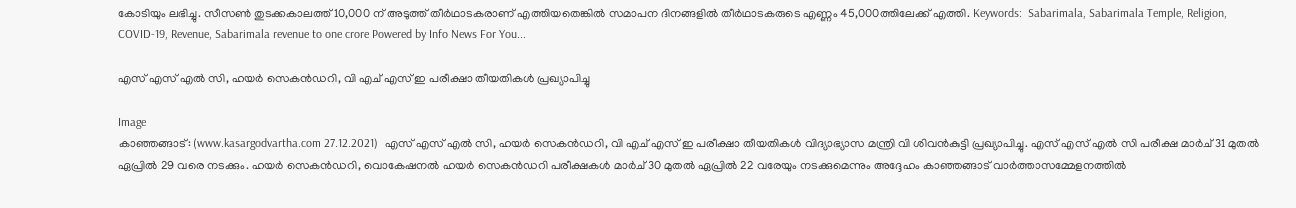കോടിയും ലഭിച്ചു. സീസണ്‍ തുടക്കകാലത്ത് 10,000 ന് അടുത്ത് തീര്‍ഥാടകരാണ് എത്തിയതെങ്കില്‍ സമാപന ദിനങ്ങളില്‍ തീര്‍ഥാടകരുടെ എണ്ണം 45,000ത്തിലേക്ക് എത്തി. Keywords:  Sabarimala, Sabarimala Temple, Religion, COVID-19, Revenue, Sabarimala revenue to one crore Powered by Info News For You...

എസ് എസ് എല്‍ സി, ഹയര്‍ സെകന്‍ഡറി, വി എച് എസ് ഇ പരീക്ഷാ തീയതികള്‍ പ്രഖ്യാപിച്ചു

Image
കാഞ്ഞങ്ങാട്: (www.kasargodvartha.com 27.12.2021)  എസ് എസ് എല്‍ സി, ഹയര്‍ സെകന്‍ഡറി, വി എച് എസ് ഇ പരീക്ഷാ തീയതികള്‍ വിദ്യാഭ്യാസ മന്ത്രി വി ശിവന്‍കുട്ടി പ്രഖ്യാപിച്ചു. എസ് എസ് എല്‍ സി പരീക്ഷ മാര്‍ച് 31 മുതല്‍ ഏപ്രില്‍ 29 വരെ നടക്കും. ഹയര്‍ സെകന്‍ഡറി, വൊകേഷനൽ ഹയര്‍ സെകന്‍ഡറി പരീക്ഷകള്‍ മാര്‍ച് 30 മുതല്‍ ഏപ്രില്‍ 22 വരേയും നടക്കുമെന്നും അദ്ദേഹം കാഞ്ഞങ്ങാട് വാര്‍ത്താസമ്മേളനത്തില്‍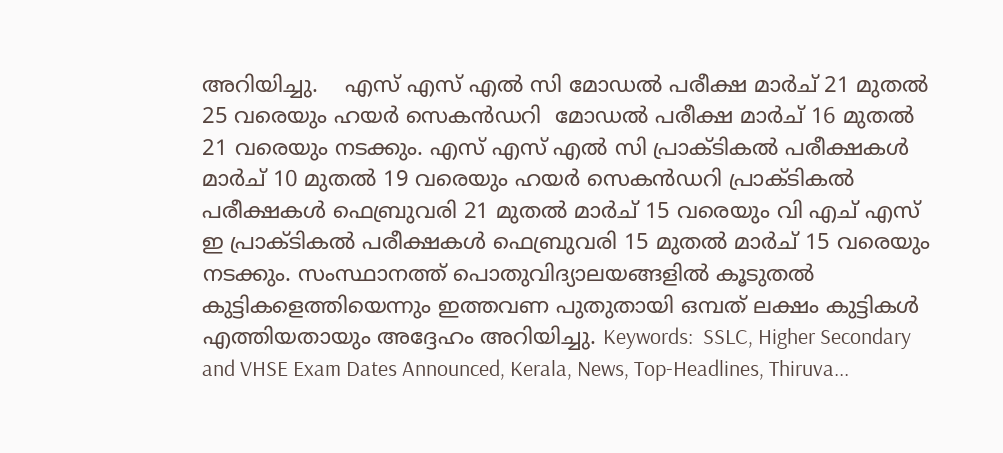അറിയിച്ചു.    എസ് എസ് എല്‍ സി മോഡല്‍ പരീക്ഷ മാര്‍ച് 21 മുതല്‍ 25 വരെയും ഹയര്‍ സെകന്‍ഡറി  മോഡല്‍ പരീക്ഷ മാര്‍ച് 16 മുതല്‍ 21 വരെയും നടക്കും. എസ് എസ് എല്‍ സി പ്രാക്ടികൽ പരീക്ഷകൾ മാര്‍ച് 10 മുതല്‍ 19 വരെയും ഹയര്‍ സെകന്‍ഡറി പ്രാക്ടികൽ പരീക്ഷകൾ ഫെബ്രുവരി 21 മുതൽ മാർച് 15 വരെയും വി എച് എസ് ഇ പ്രാക്ടികൽ പരീക്ഷകൾ ഫെബ്രുവരി 15 മുതൽ മാർച് 15 വരെയും നടക്കും. സംസ്ഥാനത്ത് പൊതുവിദ്യാലയങ്ങളില്‍ കൂടുതല്‍ കുട്ടികളെത്തിയെന്നും ഇത്തവണ പുതുതായി ഒമ്പത് ലക്ഷം കുട്ടികൾ എത്തിയതായും അദ്ദേഹം അറിയിച്ചു. Keywords:  SSLC, Higher Secondary and VHSE Exam Dates Announced, Kerala, News, Top-Headlines, Thiruva...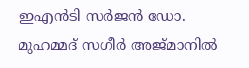ഇഎന്‍ടി സര്‍ജന്‍ ഡോ. മുഹമ്മദ് സഗീര്‍ അജ്മാനില്‍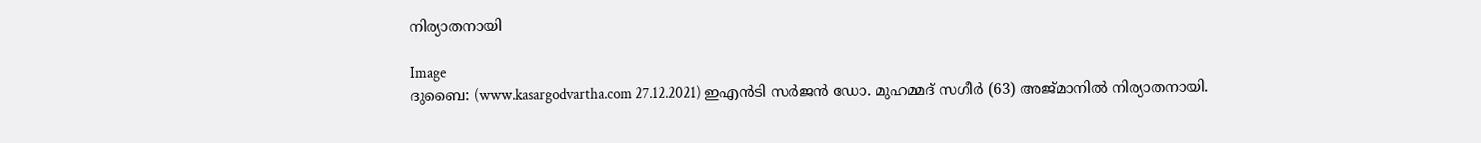നിര്യാതനായി

Image
ദുബൈ: (www.kasargodvartha.com 27.12.2021) ഇഎന്‍ടി സര്‍ജന്‍ ഡോ. മുഹമ്മദ് സഗീര്‍ (63) അജ്മാനില്‍ നിര്യാതനായി.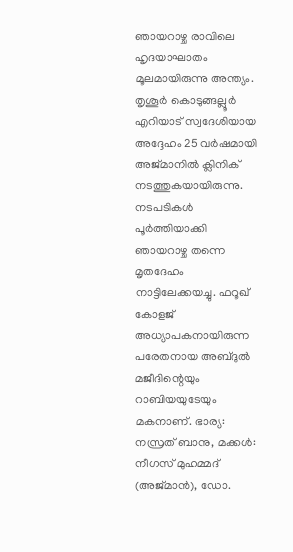ഞായറാഴ്ച രാവിലെ ഹൃദയാഘാതം മൂലമായിരുന്നു അന്ത്യം. തൃശൂര്‍ കൊടുങ്ങല്ലൂര്‍ എറിയാട് സ്വദേശിയായ അദ്ദേഹം 25 വര്‍ഷമായി അജ്മാനില്‍ ക്ലിനിക് നടത്തുകയായിരുന്നു. നടപടികള്‍ പൂര്‍ത്തിയാക്കി ഞായറാഴ്ച തന്നെ മൃതദേഹം നാട്ടിലേക്കയച്ചു. ഫറൂഖ് കോളജ് അധ്യാപകനായിരുന്ന പരേതനായ അബ്ദുല്‍ മജീദിന്റെയും റാബിയയുടേയും മകനാണ്. ഭാര്യ: നസ്രത് ബാനു, മക്കള്‍: നീഗസ് മുഹമ്മദ് (അജ്മാന്‍), ഡോ.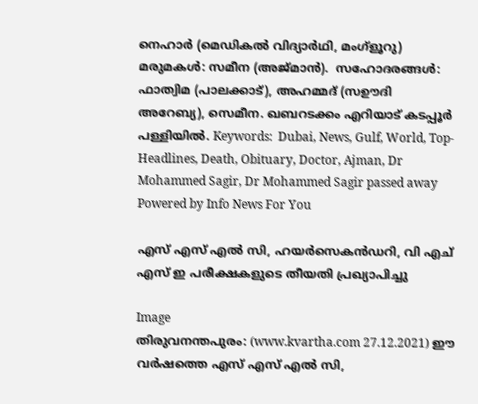നെഹാര്‍ (മെഡികല്‍ വിദ്യാര്‍ഥി, മംഗ്‌ളൂറു) മരുമകള്‍: സമീന (അജ്മാന്‍).  സഹോദരങ്ങള്‍: ഫാത്വിമ (പാലക്കാട്), അഹമ്മദ് (സഊദി അറേബ്യ), സെമീന. ഖബറടക്കം എറിയാട് കടപ്പൂര്‍ പള്ളിയില്‍. Keywords:  Dubai, News, Gulf, World, Top-Headlines, Death, Obituary, Doctor, Ajman, Dr Mohammed Sagir, Dr Mohammed Sagir passed away Powered by Info News For You

എസ് എസ് എല്‍ സി, ഹയര്‍സെകന്‍ഡറി, വി എച് എസ് ഇ പരീക്ഷകളുടെ തീയതി പ്രഖ്യാപിച്ചു

Image
തിരുവനന്തപുരം: (www.kvartha.com 27.12.2021) ഈ വര്‍ഷത്തെ എസ് എസ് എല്‍ സി,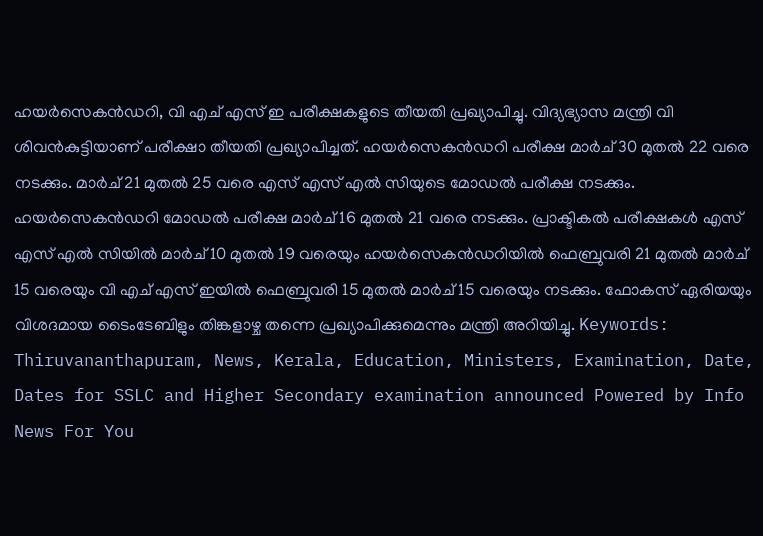ഹയര്‍സെകന്‍ഡറി, വി എച് എസ് ഇ പരീക്ഷകളുടെ തീയതി പ്രഖ്യാപിച്ചു. വിദ്യഭ്യാസ മന്ത്രി വി ശിവന്‍കുട്ടിയാണ് പരീക്ഷാ തീയതി പ്രഖ്യാപിച്ചത്. ഹയര്‍സെകന്‍ഡറി പരീക്ഷ മാര്‍ച് 30 മുതല്‍ 22 വരെ നടക്കും. മാര്‍ച് 21 മുതല്‍ 25 വരെ എസ് എസ് എല്‍ സിയുടെ മോഡല്‍ പരീക്ഷ നടക്കും. ഹയര്‍സെകന്‍ഡറി മോഡല്‍ പരീക്ഷ മാര്‍ച് 16 മുതല്‍ 21 വരെ നടക്കും. പ്രാക്ടികല്‍ പരീക്ഷകള്‍ എസ് എസ് എല്‍ സിയില്‍ മാര്‍ച് 10 മുതല്‍ 19 വരെയും ഹയര്‍സെകന്‍ഡറിയില്‍ ഫെബ്രുവരി 21 മുതല്‍ മാര്‍ച് 15 വരെയും വി എച് എസ് ഇയില്‍ ഫെബ്രുവരി 15 മുതല്‍ മാര്‍ച് 15 വരെയും നടക്കും. ഫോകസ് ഏരിയയും വിശദമായ ടൈംടേബിളും തിങ്കളാഴ്ച തന്നെ പ്രഖ്യാപിക്കുമെന്നും മന്ത്രി അറിയിച്ചു. Keywords:  Thiruvananthapuram, News, Kerala, Education, Ministers, Examination, Date, Dates for SSLC and Higher Secondary examination announced Powered by Info News For You